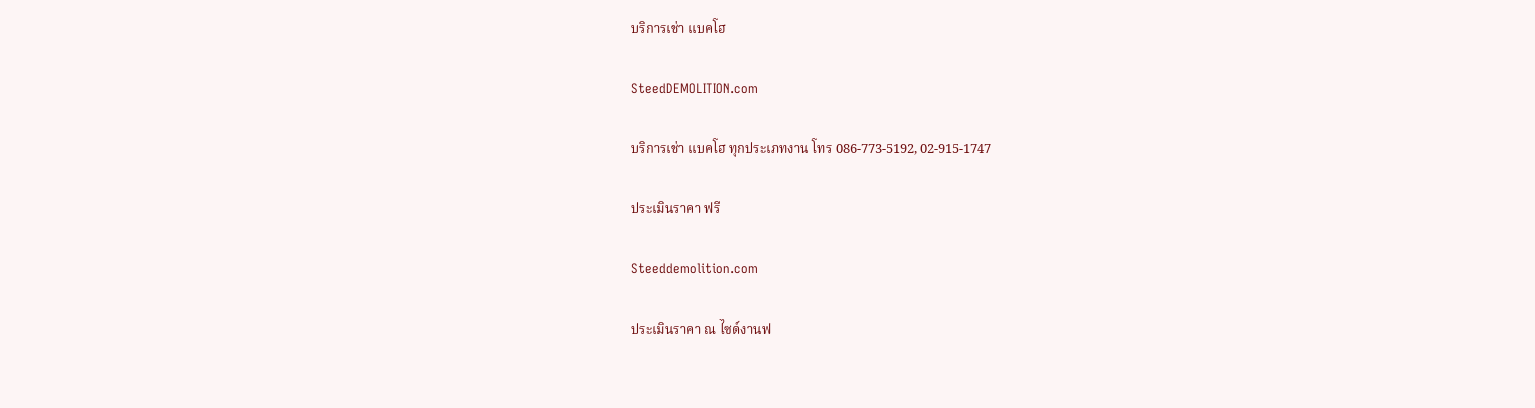บริการเช่า แบคโฮ

SteedDEMOLITION.com

บริการเช่า แบคโฮ ทุกประเภทงาน โทร 086-773-5192, 02-915-1747

ประเมินราคา ฟรี

Steeddemolition.com

ประเมินราคา ณ ไซด์งานฟ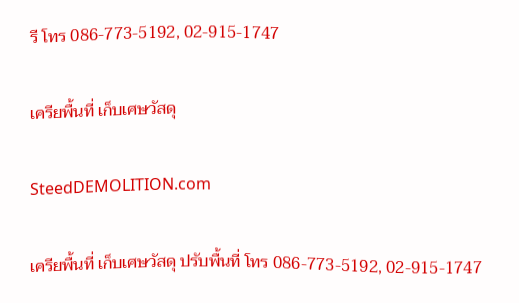รี โทร 086-773-5192, 02-915-1747

เครียพื้นที่ เก็บเศษวัสดุ

SteedDEMOLITION.com

เครียพื้นที่ เก็บเศษวัสดุ ปรับพื้นที่ โทร 086-773-5192, 02-915-1747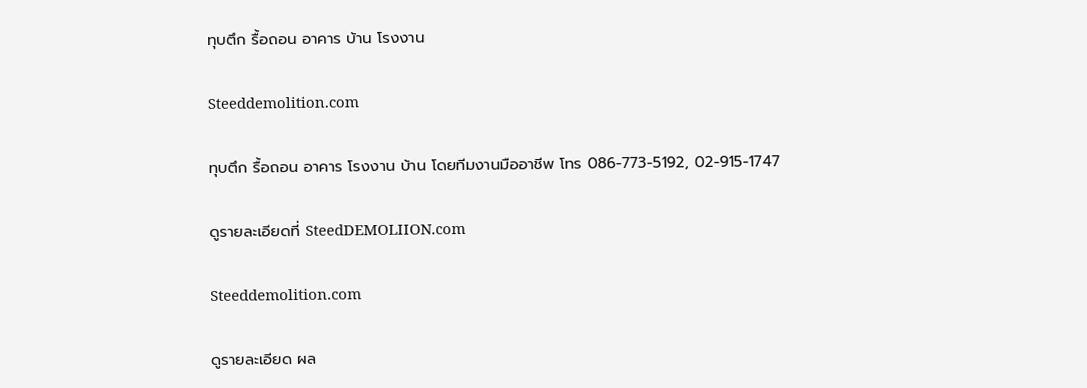ทุบตึก รื้อถอน อาคาร บ้าน โรงงาน

Steeddemolition.com

ทุบตึก รื้อถอน อาคาร โรงงาน บ้าน โดยทีมงานมืออาชีพ โทร 086-773-5192, 02-915-1747

ดูรายละเอียดที่ SteedDEMOLIION.com

Steeddemolition.com

ดูรายละเอียด ผล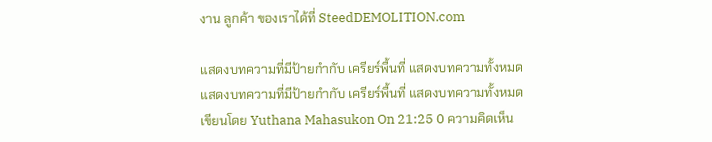งาน ลูกค้า ของเราได้ที่ SteedDEMOLITION.com

แสดงบทความที่มีป้ายกำกับ เครียร์พื้นที่ แสดงบทความทั้งหมด
แสดงบทความที่มีป้ายกำกับ เครียร์พื้นที่ แสดงบทความทั้งหมด
เขียนโดย Yuthana Mahasukon On 21:25 0 ความคิดเห็น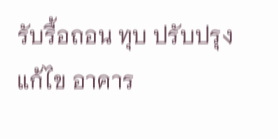รับรื้อถอน ทุบ ปรับปรุง แก้ไข อาคาร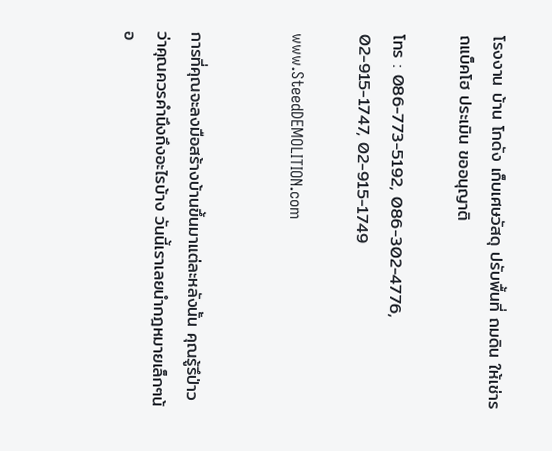โรงงาน บ้าน โกดัง เก็บเศษวัสดุ ปรับพื้นที่ ถมดิน ให้เช่ารถแบ็คโฮ ประเมิน ขออนุญาติ

โทร : 086-773-5192, 086-302-4776, 02-915-1747, 02-915-1749

www.SteedDEMOLITION.com


การที่คุณจะลงมือสร้างบ้านขึ้นมาแต่ละหลังนั้น คุณรู้รึป่าวว่าคุณควรคำนึงถึงอะไรบ้าง วันนี้เราเลยนำกฎหมายเล็กๆน้อ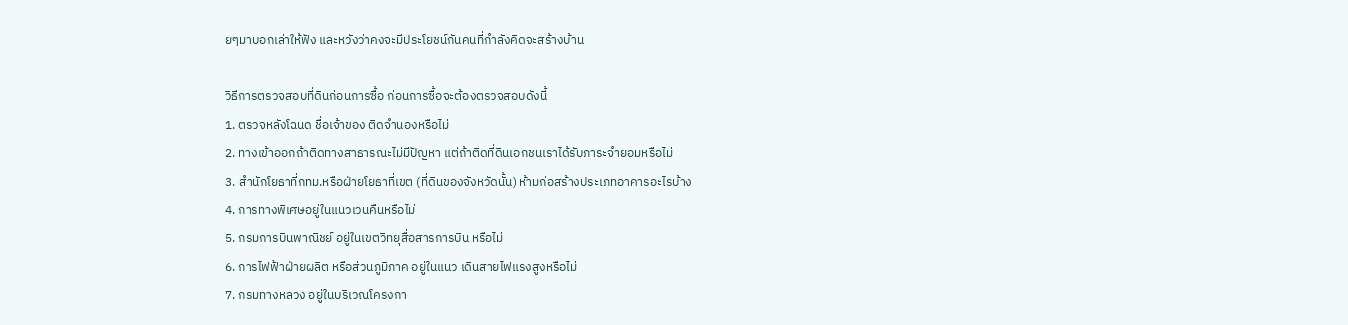ยๆมาบอกเล่าให้ฟัง และหวังว่าคงจะมีประโยชน์กันคนที่กำลังคิดจะสร้างบ้าน

วิธีการตรวจสอบที่ดินก่อนการซื้อ ก่อนการซื้อจะต้องตรวจสอบดังนี้
1. ตรวจหลังโฉนด ชื่อเจ้าของ ติดจำนองหรือไม่
2. ทางเข้าออกถ้าติดทางสาธารณะไม่มีปัญหา แต่ถ้าติดที่ดินเอกชนเราได้รับภาระจำยอมหรือไม่
3. สำนักโยธาที่กทม.หรือฝ่ายโยธาที่เขต (ที่ดินของจังหวัดนั้น) ห้ามก่อสร้างประเภทอาคารอะไรบ้าง
4. การทางพิเศษอยู่ในแนวเวนคืนหรือไม่
5. กรมการบินพาณิชย์ อยู่ในเขตวิทยุสื่อสารการบิน หรือไม่
6. การไฟฟ้าฝ่ายผลิต หรือส่วนภูมิภาค อยู่ในแนว เดินสายไฟแรงสูงหรือไม่
7. กรมทางหลวง อยู่ในบริเวณโครงกา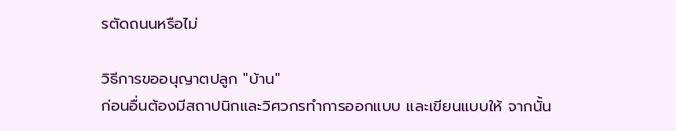รตัดถนนหรือไม่

วิธีการขออนุญาตปลูก "บ้าน"
ก่อนอื่นต้องมีสถาปนิกและวิศวกรทำการออกแบบ และเขียนแบบให้ จากนั้น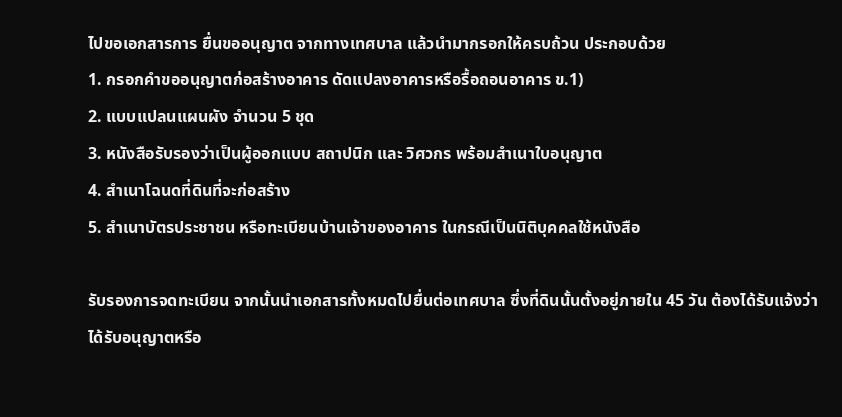ไปขอเอกสารการ ยื่นขออนุญาต จากทางเทศบาล แล้วนำมากรอกให้ครบถ้วน ประกอบด้วย
1. กรอกคำขออนุญาตก่อสร้างอาคาร ดัดแปลงอาคารหรือรื้อถอนอาคาร ข.1)
2. แบบแปลนแผนผัง จำนวน 5 ชุด
3. หนังสือรับรองว่าเป็นผู้ออกแบบ สถาปนิก และ วิศวกร พร้อมสำเนาใบอนุญาต
4. สำเนาโฉนดที่ดินที่จะก่อสร้าง
5. สำเนาบัตรประชาชน หรือทะเบียนบ้านเจ้าของอาคาร ในกรณีเป็นนิติบุคคลใช้หนังสือ

รับรองการจดทะเบียน จากนั้นนำเอกสารทั้งหมดไปยื่นต่อเทศบาล ซึ่งที่ดินนั้นตั้งอยู่ภายใน 45 วัน ต้องได้รับแจ้งว่าได้รับอนุญาตหรือ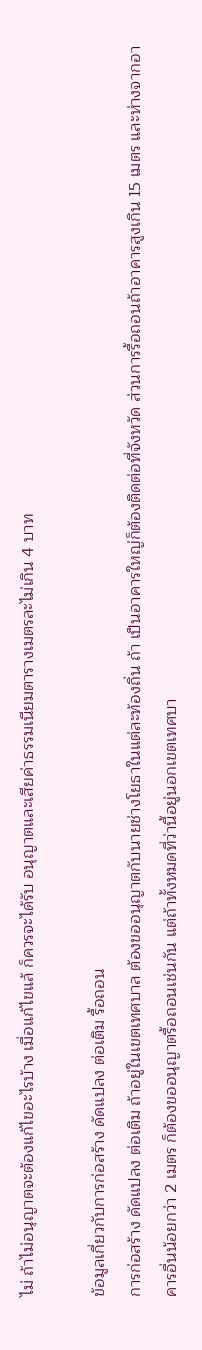ไม่ ถ้าไม่อนุญาตจะต้องแก้ไขอะไรบ้าง เมื่อแก้ไขแล้ ก็ควรจะได้รับ อนุญาตและเสียค่าธรรมเนียมตารางเมตรละไม่เกิน 4 บาท

ข้อมูลเกี่ยวกับการก่อสร้าง ดัดแปลง ต่อเติม รื้อถอน
การก่อสร้าง ดัดแปลง ต่อเติม ถ้าอยู่ในเขตเทศบาล ต้องขออนุญาตกับนายช่างโยธาในแต่ละท้องถิ่น ถ้า เป็นอาคารใหญ่ก็ต้องติดต่อที่จังหวัด ส่วนการรื้อถอนถ้าอาคารสูงเกิน 15 เมตร และห่างจากอาคารอื่นน้อยกว่า 2 เมตร ก็ต้องขออนุญาตรื้อถอนเช่นกัน แต่ถ้าทั้งหมดที่ว่านี้อยู่นอกเขตเทศบา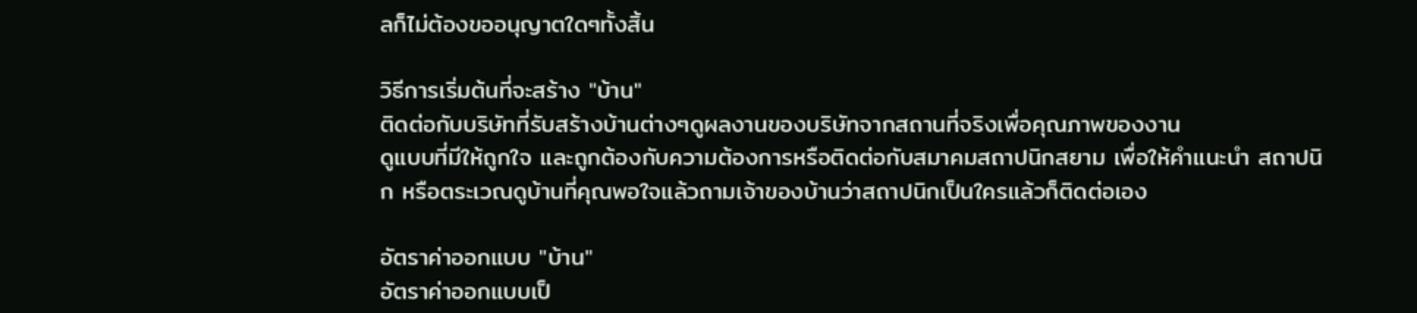ลก็ไม่ต้องขออนุญาตใดๆทั้งสิ้น

วิธีการเริ่มต้นที่จะสร้าง "บ้าน"
ติดต่อกับบริษัทที่รับสร้างบ้านต่างๆดูผลงานของบริษัทจากสถานที่จริงเพื่อคุณภาพของงาน
ดูแบบที่มีให้ถูกใจ และถูกต้องกับความต้องการหรือติดต่อกับสมาคมสถาปนิกสยาม เพื่อให้คำแนะนำ สถาปนิก หรือตระเวณดูบ้านที่คุณพอใจแล้วถามเจ้าของบ้านว่าสถาปนิกเป็นใครแล้วก็ติดต่อเอง

อัตราค่าออกแบบ "บ้าน"
อัตราค่าออกแบบเป็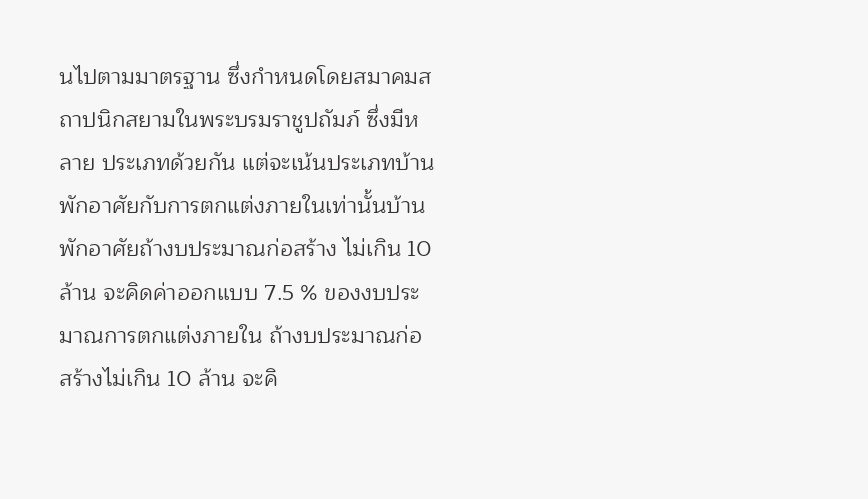นไปตามมาตรฐาน ซึ่งกำหนดโดยสมาคมสถาปนิกสยามในพระบรมราชูปถัมภ์ ซึ่งมีหลาย ประเภทด้วยกัน แต่จะเน้นประเภทบ้านพักอาศัยกับการตกแต่งภายในเท่านั้นบ้านพักอาศัยถ้างบประมาณก่อสร้าง ไม่เกิน 10 ล้าน จะคิดค่าออกแบบ 7.5 % ของงบประมาณการตกแต่งภายใน ถ้างบประมาณก่อสร้างไม่เกิน 10 ล้าน จะคิ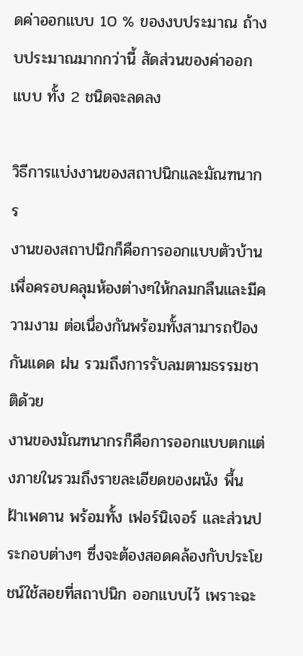ดค่าออกแบบ 10 % ของงบประมาณ ถ้างบประมาณมากกว่านี้ สัดส่วนของค่าออกแบบ ทั้ง 2 ชนิดจะลดลง

วิธีการแบ่งงานของสถาปนิกและมัณฑนากร
งานของสถาปนิกก็คือการออกแบบตัวบ้าน เพื่อครอบคลุมห้องต่างๆให้กลมกลืนและมีความงาม ต่อเนื่องกันพร้อมทั้งสามารถป้องกันแดด ฝน รวมถึงการรับลมตามธรรมชาติด้วย
งานของมัณฑนากรก็คือการออกแบบตกแต่งภายในรวมถึงรายละเอียดของผนัง พื้น ฝ้าเพดาน พร้อมทั้ง เฟอร์นิเจอร์ และส่วนประกอบต่างๆ ซึ่งจะต้องสอดคล้องกับประโยชน์ใช้สอยที่สถาปนิก ออกแบบไว้ เพราะฉะ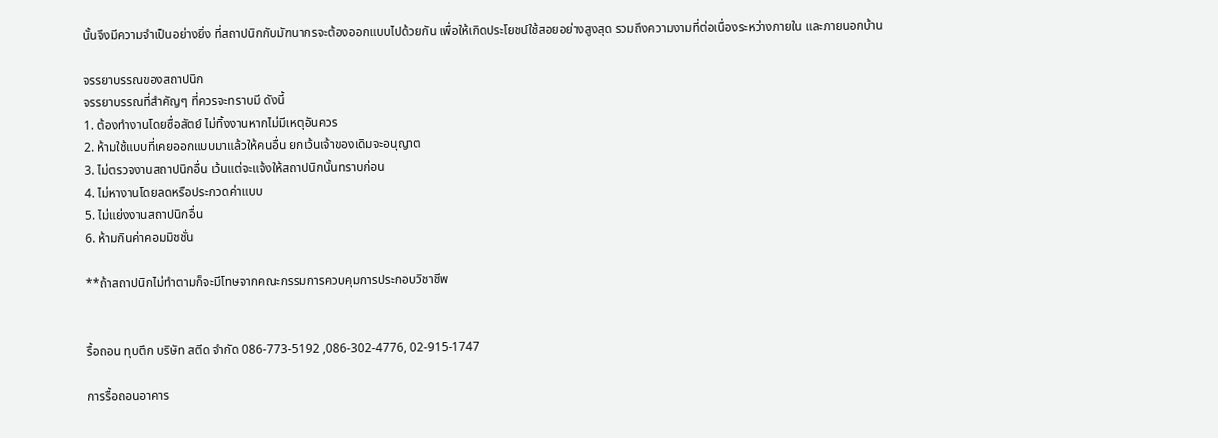นั้นจึงมีความจำเป็นอย่างยิ่ง ที่สถาปนิกกับมัฑนากรจะต้องออกแบบไปด้วยกัน เพื่อให้เกิดประโยชน์ใช้สอยอย่างสูงสุด รวมถึงความงามที่ต่อเนื่องระหว่างภายใน และภายนอกบ้าน

จรรยาบรรณของสถาปนิก
จรรยาบรรณที่สำคัญๆ ที่ควรจะทราบมี ดังนี้
1. ต้องทำงานโดยซื่อสัตย์ ไม่ทิ้งงานหากไม่มีเหตุอันควร
2. ห้ามใช้แบบที่เคยออกแบบมาแล้วให้คนอื่น ยกเว้นเจ้าของเดิมจะอนุญาต
3. ไม่ตรวจงานสถาปนิกอื่น เว้นแต่จะแจ้งให้สถาปนิกนั้นทราบก่อน
4. ไม่หางานโดยลดหรือประกวดค่าแบบ
5. ไม่แย่งงานสถาปนิกอื่น
6. ห้ามกินค่าคอมมิชชั่น

**ถ้าสถาปนิกไม่ทำตามก็จะมีโทษจากคณะกรรมการควบคุมการประกอบวิชาชีพ


รื้อถอน ทุบตึก บริษัท สตีด จำกัด 086-773-5192 ,086-302-4776, 02-915-1747

การรื้อถอนอาคาร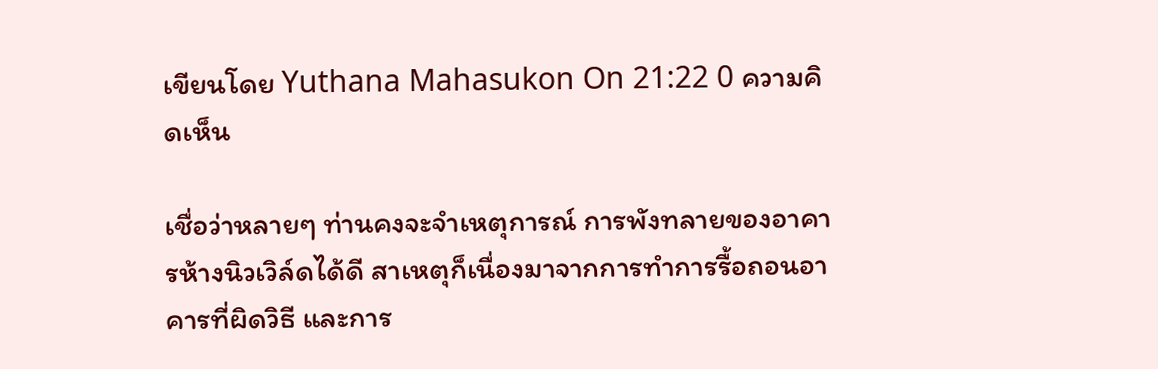เขียนโดย Yuthana Mahasukon On 21:22 0 ความคิดเห็น

เชื่อว่าหลายๆ ท่านคงจะจำเหตุการณ์ การพังทลายของอาคารห้างนิวเวิล์ดได้ดี สาเหตุก็เนื่องมาจากการทำการรื้อถอนอาคารที่ผิดวิธี และการ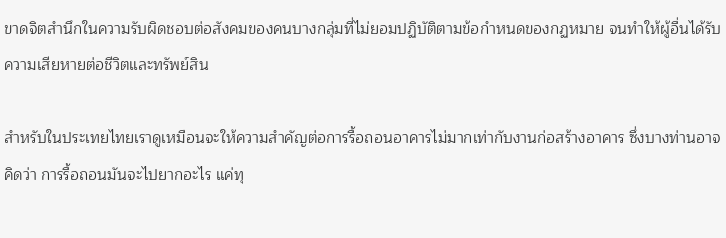ขาดจิตสำนึกในความรับผิดชอบต่อสังคมของคนบางกลุ่มที่ไม่ยอมปฏิบัติตามข้อกำหนดของกฏหมาย จนทำให้ผู้อื่นได้รับความเสียหายต่อชีวิตและทรัพย์สิน

สำหรับในประเทยไทยเราดูเหมือนจะให้ความสำคัญต่อการรื้อถอนอาคารไม่มากเท่ากับงานก่อสร้างอาคาร ซึ่งบางท่านอาจคิดว่า การรื้อถอนมันจะไปยากอะไร แค่ทุ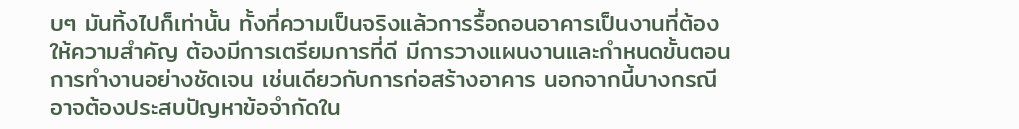บๆ มันทิ้งไปก็เท่านั้น ทั้งที่ความเป็นจริงแล้วการรื้อถอนอาคารเป็นงานที่ต้องให้ความสำคัญ ต้องมีการเตรียมการที่ดี มีการวางแผนงานและกำหนดขั้นตอนการทำงานอย่างชัดเจน เช่นเดียวกับการก่อสร้างอาคาร นอกจากนี้บางกรณีอาจต้องประสบปัญหาข้อจำกัดใน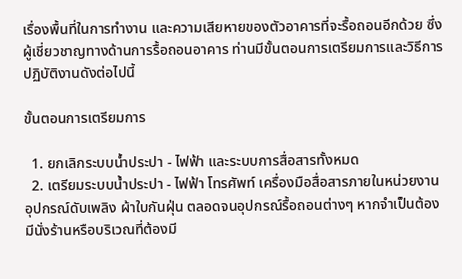เรื่องพื้นที่ในการทำงาน และความเสียหายของตัวอาคารที่จะรื้อถอนอีกด้วย ซึ่งผู้เชี่ยวชาญทางด้านการรื้อถอนอาคาร ท่านมีขั้นตอนการเตรียมการและวิธีการปฏิบัติงานดังต่อไปนี้

ขั้นตอนการเตรียมการ

  1. ยกเลิกระบบน้ำประปา - ไฟฟ้า และระบบการสื่อสารทั้งหมด
  2. เตรียมระบบน้ำประปา - ไฟฟ้า โทรศัพท์ เครื่องมือสื่อสารภายในหน่วยงาน อุปกรณ์ดับเพลิง ผ้าใบกันฝุ่น ตลอดจนอุปกรณ์รื้อถอนต่างๆ หากจำเป็นต้องมีนั่งร้านหรือบริเวณที่ต้องมี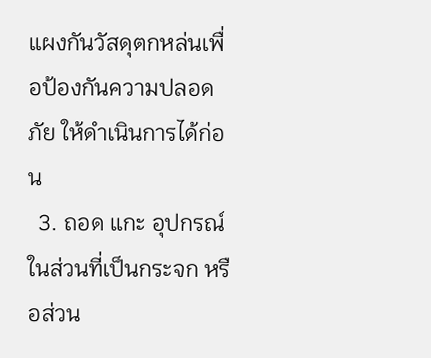แผงกันวัสดุตกหล่นเพื่อป้องกันความปลอดภัย ให้ดำเนินการได้ก่อน
  3. ถอด แกะ อุปกรณ์ในส่วนที่เป็นกระจก หรือส่วน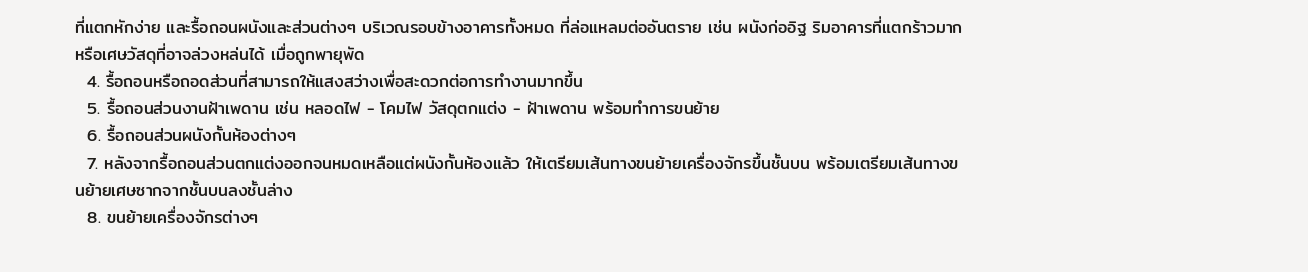ที่แตกหักง่าย และรื้อถอนผนังและส่วนต่างๆ บริเวณรอบข้างอาคารทั้งหมด ที่ล่อแหลมต่ออันตราย เช่น ผนังก่ออิฐ ริมอาคารที่แตกร้าวมาก หรือเศษวัสดุที่อาจล่วงหล่นได้ เมื่อถูกพายุพัด
  4. รื้อถอนหรือถอดส่วนที่สามารถให้แสงสว่างเพื่อสะดวกต่อการทำงานมากขึ้น
  5. รื้อถอนส่วนงานฝ้าเพดาน เช่น หลอดไฟ - โคมไฟ วัสดุตกแต่ง - ฝ้าเพดาน พร้อมทำการขนย้าย
  6. รื้อถอนส่วนผนังกั้นห้องต่างๆ
  7. หลังจากรื้อถอนส่วนตกแต่งออกจนหมดเหลือแต่ผนังกั้นห้องแล้ว ให้เตรียมเส้นทางขนย้ายเครื่องจักรขึ้นชั้นบน พร้อมเตรียมเส้นทางขนย้ายเศษซากจากชั้นบนลงชั้นล่าง
  8. ขนย้ายเครื่องจักรต่างๆ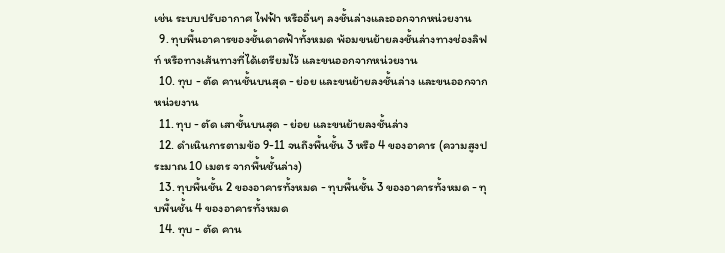เช่น ระบบปรับอากาศ ไฟฟ้า หรืออื่นๆ ลงชั้นล่างและออกจากหน่วยงาน
  9. ทุบพื้นอาคารของชั้นดาดฟ้าทั้งหมด พ้อมขนย้ายลงชั้นล่างทางช่องลิฟท์ หรือทางเส้นทางที่ได้เตรียมไว้ และขนออกจากหน่วยงาน
  10. ทุบ - ตัด คานชั้นบนสุด - ย่อย และขนย้ายลงชั้นล่าง และขนออกจากหน่วยงาน
  11. ทุบ - ตัด เสาชั้นบนสุด - ย่อย และขนย้ายลงชั้นล่าง
  12. ดำเนินการตามข้อ 9-11 จนถึงพื้นชั้น 3 หรือ 4 ของอาคาร (ความสูงประมาณ 10 เมตร จากพื้นชั้นล่าง)
  13. ทุบพื้นชั้น 2 ของอาคารทั้งหมด - ทุบพื้นชั้น 3 ของอาคารทั้งหมด - ทุบพื้นชั้น 4 ของอาคารทั้งหมด
  14. ทุบ - ตัด คาน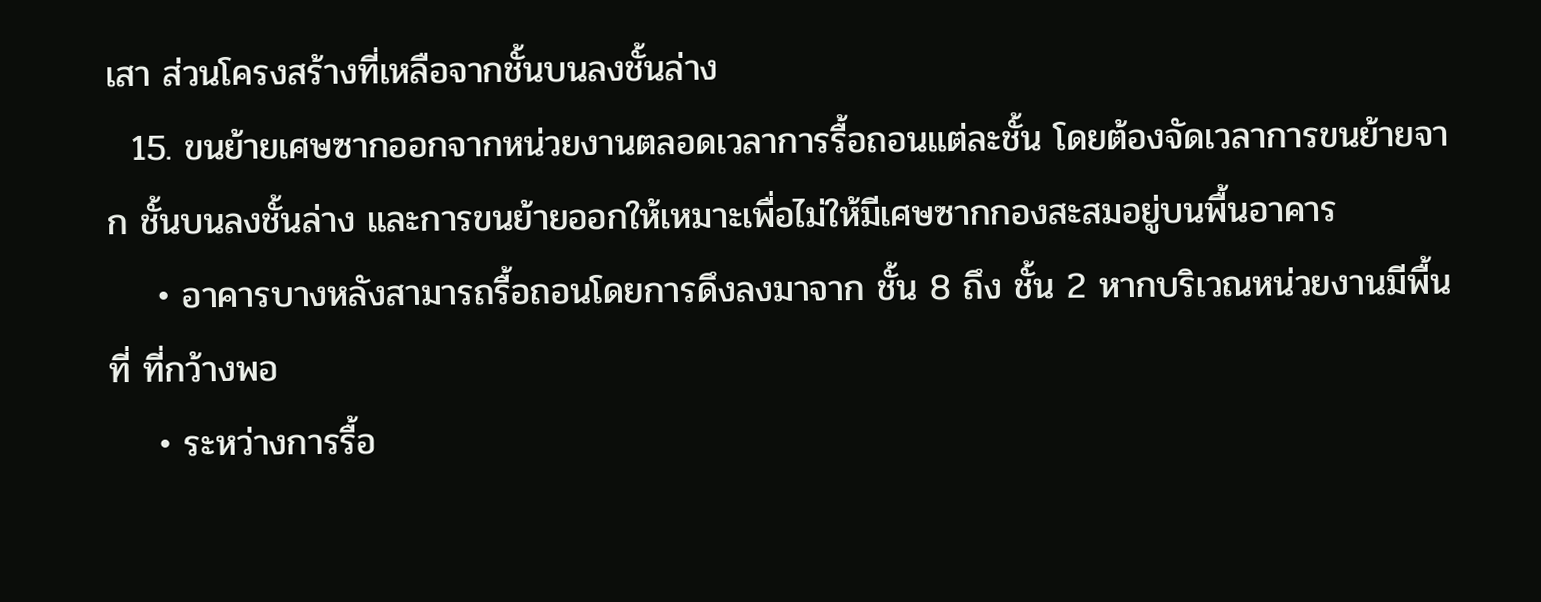เสา ส่วนโครงสร้างที่เหลือจากชั้นบนลงชั้นล่าง
  15. ขนย้ายเศษซากออกจากหน่วยงานตลอดเวลาการรื้อถอนแต่ละชั้น โดยต้องจัดเวลาการขนย้ายจาก ชั้นบนลงชั้นล่าง และการขนย้ายออกให้เหมาะเพื่อไม่ให้มีเศษซากกองสะสมอยู่บนพื้นอาคาร
    • อาคารบางหลังสามารถรื้อถอนโดยการดึงลงมาจาก ชั้น 8 ถึง ชั้น 2 หากบริเวณหน่วยงานมีพื้นที่ ที่กว้างพอ
    • ระหว่างการรื้อ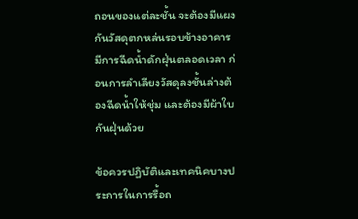ถอนของแต่ละชั้น จะต้องมีแผงกันวัสดุตกหล่นรอบข้างอาคาร มีการฉีดน้ำดักฝุ่นตลอดเวลา ก่อนการลำเลียงวัสดุลงชั้นล่างต้องฉีดน้ำให้ชุ่ม และต้องมีผ้าใบกันฝุ่นด้วย

ข้อควรปฏิบัติและเทคนิคบางประการในการรื้อถ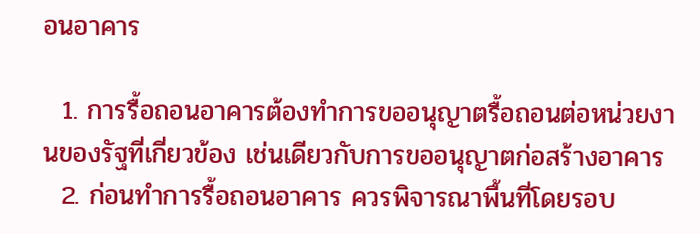อนอาคาร

  1. การรื้อถอนอาคารต้องทำการขออนุญาตรื้อถอนต่อหน่วยงานของรัฐที่เกี่ยวข้อง เช่นเดียวกับการขออนุญาตก่อสร้างอาคาร
  2. ก่อนทำการรื้อถอนอาคาร ควรพิจารณาพื้นที่โดยรอบ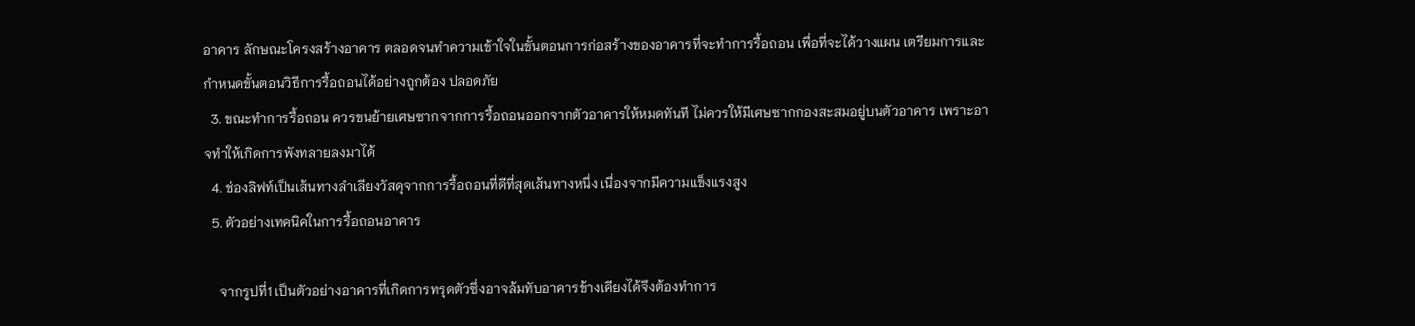อาคาร ลักษณะโครงสร้างอาคาร ตลอดจนทำความเข้าใจในขั้นตอนการก่อสร้างของอาคารที่จะทำการรื้อถอน เพื่อที่จะได้วางแผน เตรียมการและกำหนดขั้นตอนวิธีการรื้อถอนได้อย่างถูกต้อง ปลอดภัย
  3. ขณะทำการรื้อถอน ควรขนย้ายเศษซากจากการรื้อถอนออกจากตัวอาคารให้หมดทันที ไม่ควรให้มีเศษซากกองสะสมอยู่บนตัวอาคาร เพราะอาจทำให้เกิดการพังทลายลงมาได้
  4. ช่องลิฟท์เป็นเส้นทางลำเลียงวัสดุจากการรื้อถอนที่ดีที่สุดเส้นทางหนึ่ง เนื่องจากมีความแข็งแรงสูง
  5. ตัวอย่างเทคนิคในการรื้อถอนอาคาร

    จากรูปที่1 เป็นตัวอย่างอาคารที่เกิดการทรุดตัวซึ่งอาจล้มทับอาคารข้างเคียงได้จึงต้องทำการ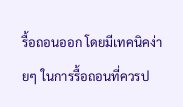รื้อถอนออก โดยมีเทคนิคง่ายๆ ในการรื้อถอนที่ควรป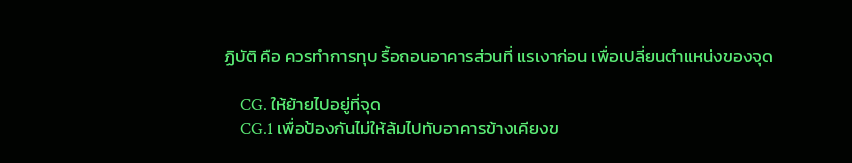ฏิบัติ คือ ควรทำการทุบ รื้อถอนอาคารส่วนที่ แรเงาก่อน เพื่อเปลี่ยนตำแหน่งของจุด

    CG. ให้ย้ายไปอยู่ที่จุด
    CG.1 เพื่อป้องกันไม่ให้ล้มไปทับอาคารข้างเคียงข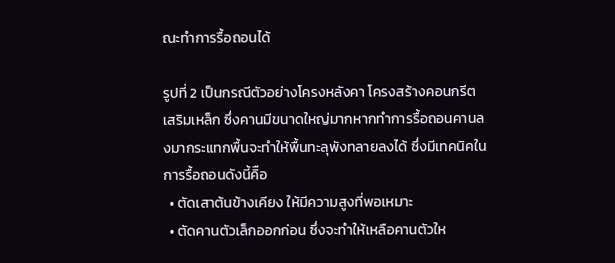ณะทำการรื้อถอนได้

รูปที่ 2 เป็นกรณีตัวอย่างโครงหลังคา โครงสร้างคอนกรีตเสริมเหล็ก ซึ่งคานมีขนาดใหญ่มากหากทำการรื้อถอนคานลงมากระแทกพื้นจะทำให้พื้นทะลุพังทลายลงได้ ซึ่งมีเทคนิคในการรื้อถอนดังนี้คิือ
  • ตัดเสาต้นข้างเคียง ให้มีความสูงที่พอเหมาะ
  • ตัดคานตัวเล็กออกก่อน ซึ่งจะทำให้เหลือคานตัวให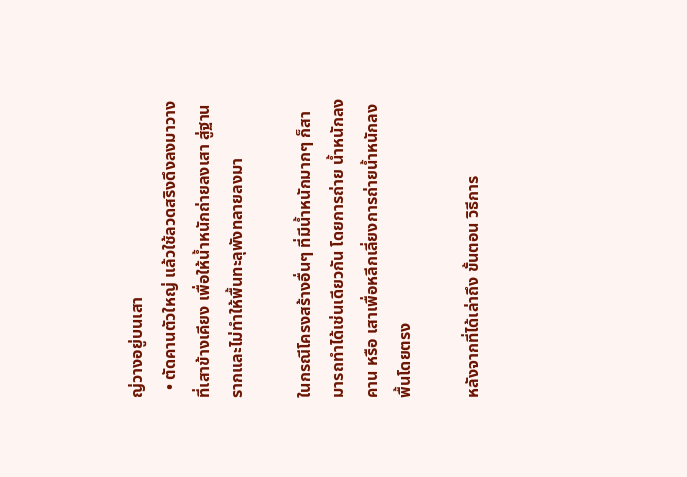ญ่วางอยู่บนเสา
  • ตัดคานตัวใหญ่ แล้วใช้ลวดสริงดึงลงมาวางที่เสาข้างเคียง เพื่อให้น้ำหนักถ่ายลงเสา สู่ฐานรากและไม่ทำให้พื้นทะลุพังทลายลงมา

ในกรณีโครงสร้างอื่นๆ ที่มีน้ำหนักมากๆ ก็สามารถทำได้เช่นเดียวกัน โดยการถ่าย น้ำหนักลง คาน หรือ เสาเพื่อหลีกเลี่ยงการถ่ายน้ำหนักลงพื้นโดยตรง

หลังจากที่ได้เล่าถึง ขั้นตอน วิธีการ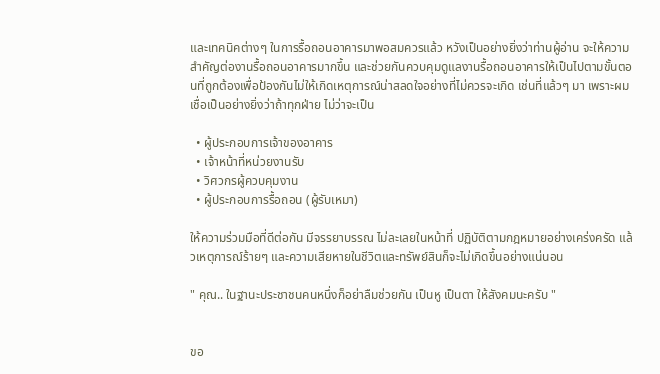และเทคนิคต่างๆ ในการรื้อถอนอาคารมาพอสมควรแล้ว หวังเป็นอย่างยิ่งว่าท่านผู้อ่าน จะให้ความสำคัญต่องานรื้อถอนอาคารมากขึ้น และช่วยกันควบคุมดูแลงานรื้อถอนอาคารให้เป็นไปตามขั้นตอนที่ถูกต้องเพื่อป้องกันไม่ให้เกิดเหตุการณ์น่าสลดใจอย่างที่ไม่ควรจะเกิด เช่นที่แล้วๆ มา เพราะผมเชื่อเป็นอย่างยิ่งว่าถ้าทุกฝ่าย ไม่ว่าจะเป็น

  • ผู้ประกอบการเจ้าของอาคาร
  • เจ้าหน้าที่หน่วยงานรับ
  • วิศวกรผู้ควบคุมงาน
  • ผู้ประกอบการรื้อถอน (ผู้รับเหมา)

ให้ความร่วมมือที่ดีต่อกัน มีจรรยาบรรณ ไม่ละเลยในหน้าที่ ปฏิบัติตามกฎหมายอย่างเคร่งครัด แล้วเหตุการณ์ร้ายๆ และความเสียหายในชีวิตและทรัพย์สินก็จะไม่เกิดขึ้นอย่างแน่นอน

" คุณ.. ในฐานะประชาชนคนหนึ่งก็อย่าลืมช่วยกัน เป็นหู เป็นตา ให้สังคมนะครับ "


ขอ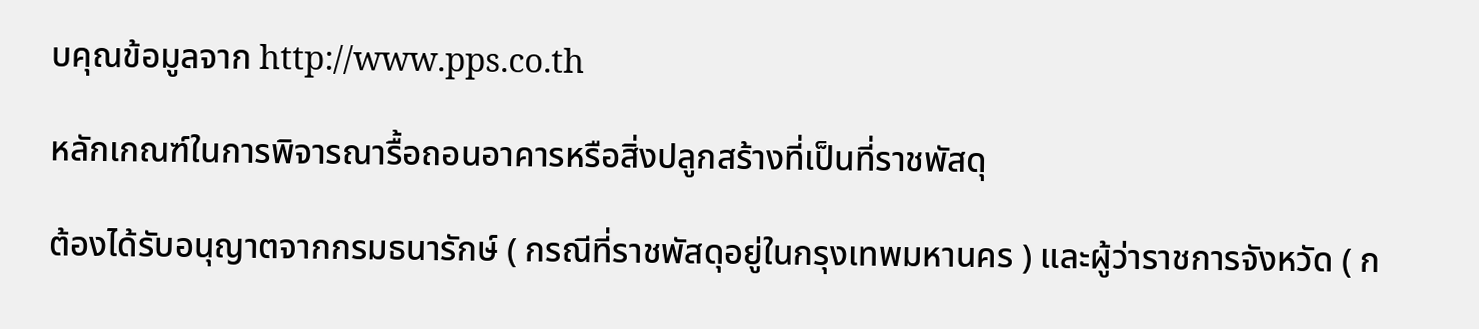บคุณข้อมูลจาก http://www.pps.co.th

หลักเกณฑ์ในการพิจารณารื้อถอนอาคารหรือสิ่งปลูกสร้างที่เป็นที่ราชพัสดุ

ต้องได้รับอนุญาตจากกรมธนารักษ์ ( กรณีที่ราชพัสดุอยู่ในกรุงเทพมหานคร ) และผู้ว่าราชการจังหวัด ( ก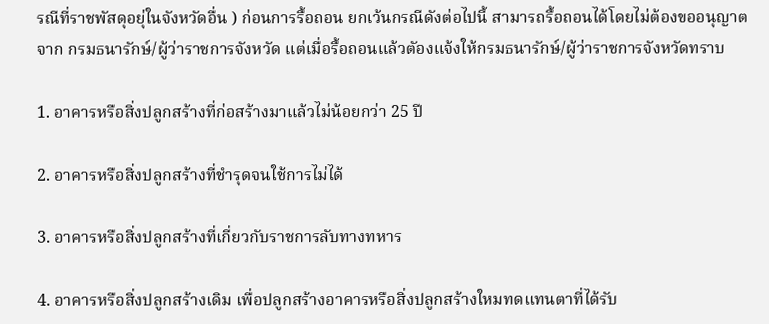รณีที่ราชพัสดุอยุ่ในจังหวัดอื่น ) ก่อนการรื้อถอน ยกเว้นกรณีดังต่อไปนี้ สามารถรื้อถอนได้โดยไม่ต้องขออนุญาตจาก กรมธนารักษ์/ผู้ว่าราชการจังหวัด แต่เมื่อรื้อถอนแล้วตัองแจ้งให้กรมธนารักษ์/ผู้ว่าราชการจังหวัดทราบ

1. อาคารหรือสิ่งปลูกสร้างที่ก่อสร้างมาแล้วไม่น้อยกว่า 25 ปี

2. อาคารหรือสิ่งปลูกสร้างที่ชำรุดจนใช้การไม่ได้

3. อาคารหรือสิ่งปลูกสร้างที่เกี่ยวกับราชการลับทางทหาร

4. อาคารหรือสิ่งปลูกสร้างเดิม เพื่อปลูกสร้างอาคารหรือสิ่งปลูกสร้างใหมทดแทนตาที่ได้รับ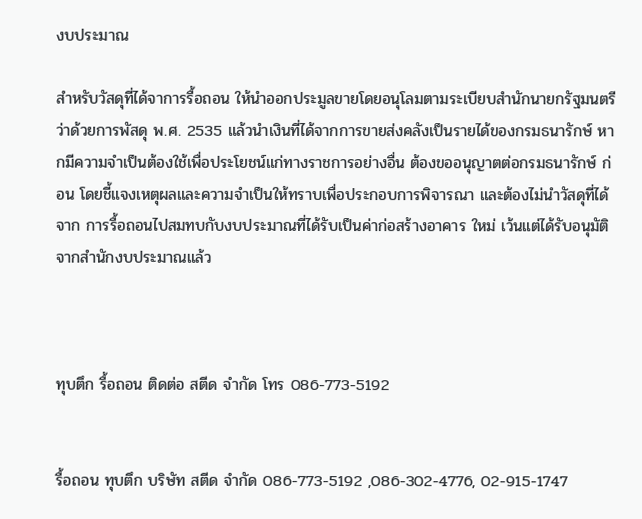งบประมาณ

สำหรับวัสดุที่ได้จาการรื้อถอน ให้นำออกประมูลขายโดยอนุโลมตามระเบียบสำนักนายกรัฐมนตรีว่าด้วยการพัสดุ พ.ศ. 2535 แล้วนำเงินที่ได้จากการขายส่งคลังเป็นรายได้ของกรมธนารักษ์ หากมีความจำเป็นต้องใช้เพื่อประโยชน์แก่ทางราชการอย่างอื่น ต้องขออนุญาตต่อกรมธนารักษ์ ก่อน โดยชี้แจงเหตุผลและความจำเป็นให้ทราบเพื่อประกอบการพิจารณา และต้องไม่นำวัสดุที่ได้จาก การรื้อถอนไปสมทบกับงบประมาณที่ได้รับเป็นค่าก่อสร้างอาคาร ใหม่ เว้นแต่ได้รับอนุมัติจากสำนักงบประมาณแล้ว



ทุบตึก รื้อถอน ติดต่อ สตีด จำกัด โทร 086-773-5192


รื้อถอน ทุบตึก บริษัท สตีด จำกัด 086-773-5192 ,086-302-4776, 02-915-1747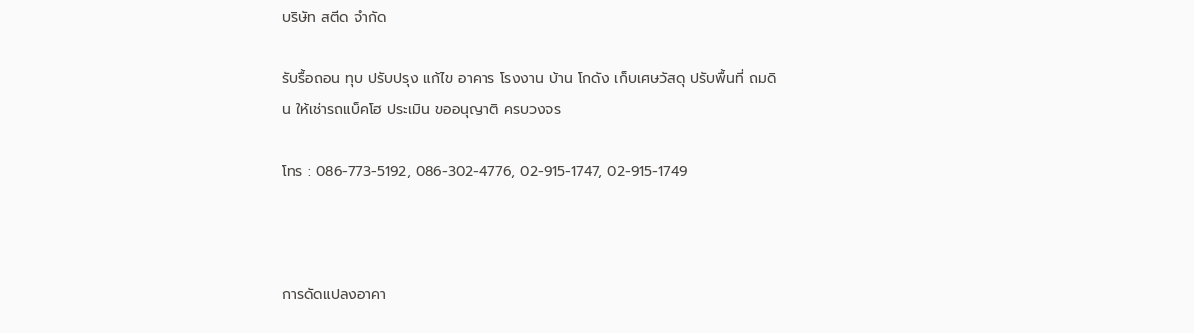บริษัท สตีด จำกัด

รับรื้อถอน ทุบ ปรับปรุง แก้ไข อาคาร โรงงาน บ้าน โกดัง เก็บเศษวัสดุ ปรับพื้นที่ ถมดิน ให้เช่ารถแบ็คโฮ ประเมิน ขออนุญาติ ครบวงจร

โทร : 086-773-5192, 086-302-4776, 02-915-1747, 02-915-1749



การดัดแปลงอาคา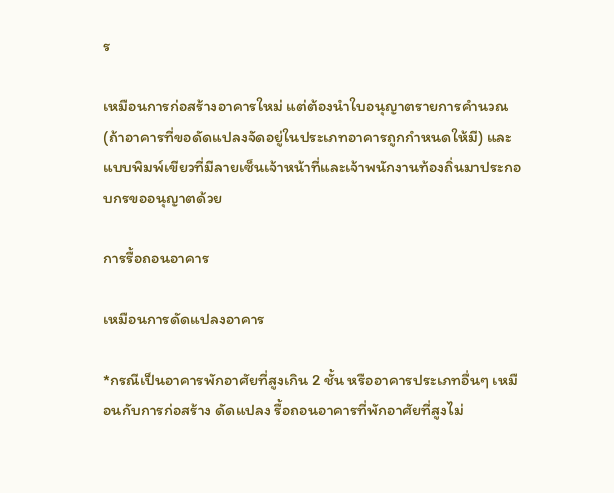ร

เหมือนการก่อสร้างอาคารใหม่ แต่ต้องนำใบอนุญาตรายการคำนวณ (ถ้าอาคารที่ขอดัดแปลงจัดอยู่ในประเภทอาคารถูกกำหนดให้มี) และแบบพิมพ์เขียวที่มีลายเซ็นเจ้าหน้าที่และเจ้าพนักงานท้องถิ่นมาประกอบกรขออนุญาตด้วย

การรื้อถอนอาคาร

เหมือนการดัดแปลงอาคาร

*กรณีเป็นอาคารพักอาศัยที่สูงเกิน 2 ชั้น หรืออาคารประเภทอื่นๆ เหมือนกับการก่อสร้าง ดัดแปลง รื้อถอนอาคารที่พักอาศัยที่สูงไม่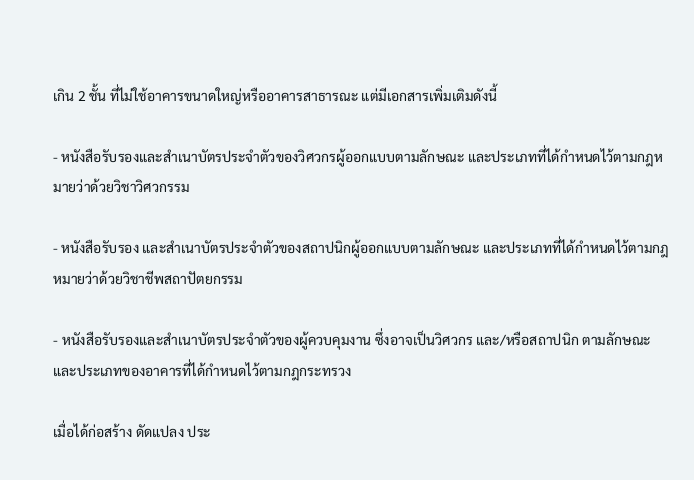เกิน 2 ชั้น ที่ไม่ใช้อาคารขนาดใหญ่หรืออาคารสาธารณะ แต่มีเอกสารเพิ่มเติมดังนี้

- หนังสือรับรองและสำเนาบัตรประจำตัวของวิศวกรผู้ออกแบบตามลักษณะ และประเภทที่ได้กำหนดไว้ตามกฎหมายว่าด้วยวิชาวิศวกรรม

- หนังสือรับรอง และสำเนาบัตรประจำตัวของสถาปนิกผู้ออกแบบตามลักษณะ และประเภทที่ได้กำหนดไว้ตามกฎหมายว่าด้วยวิชาชีพสถาปัตยกรรม

- หนังสือรับรองและสำเนาบัตรประจำตัวของผู้ควบคุมงาน ซึ่งอาจเป็นวิศวกร และ/หรือสถาปนิก ตามลักษณะและประเภทของอาคารที่ได้กำหนดไว้ตามกฎกระทรวง

เมื่อได้ก่อสร้าง ดัดแปลง ประ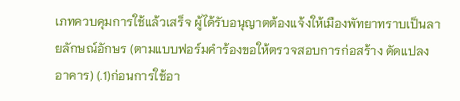เภทควบคุมการใช้แล้วเสร็จ ผู้ได้รับอนุญาตต้องแจ้งให้เมืองพัทยาทราบเป็นลายลักษณ์อักษร (ตามแบบฟอร์มคำร้องขอให้ตรวจสอบการก่อสร้าง ดัดแปลงอาคาร) (.1)ก่อนการใช้อา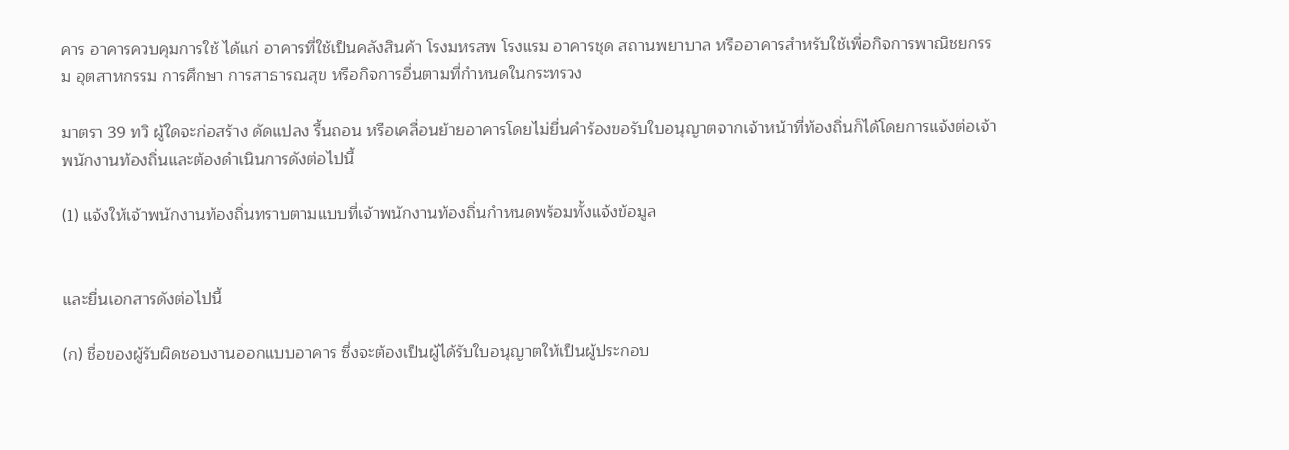คาร อาคารควบคุมการใช้ ได้แก่ อาคารที่ใช้เป็นคลังสินค้า โรงมหรสพ โรงแรม อาคารชุด สถานพยาบาล หรืออาคารสำหรับใช้เพื่อกิจการพาณิชยกรรม อุตสาหกรรม การศึกษา การสาธารณสุข หรือกิจการอื่นตามที่กำหนดในกระทรวง

มาตรา 39 ทวิ ผู้ใดจะก่อสร้าง ดัดแปลง รื้นถอน หรือเคลื่อนย้ายอาคารโดยไม่ยื่นคำร้องขอรับใบอนุญาตจากเจ้าหน้าที่ท้องถิ่นก็ได้โดยการแจ้งต่อเจ้าพนักงานท้องถิ่นและต้องดำเนินการดังต่อไปนี้

(1) แจ้งให้เจ้าพนักงานท้องถิ่นทราบตามแบบที่เจ้าพนักงานท้องถิ่นกำหนดพร้อมทั้งแจ้งข้อมูล


และยื่นเอกสารดังต่อไปนี้

(ก) ชื่อของผู้รับผิดชอบงานออกแบบอาคาร ซึ่งจะต้องเป็นผู้ได้รับใบอนุญาตให้เป็นผู้ประกอบ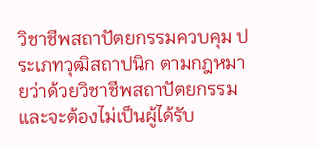วิชาชีพสถาปัตยกรรมควบคุม ประเภทวุฒิสถาปนิก ตามกฎหมายว่าด้วยวิชาชีพสถาปัตยกรรม และจะต้องไม่เป็นผู้ได้รับ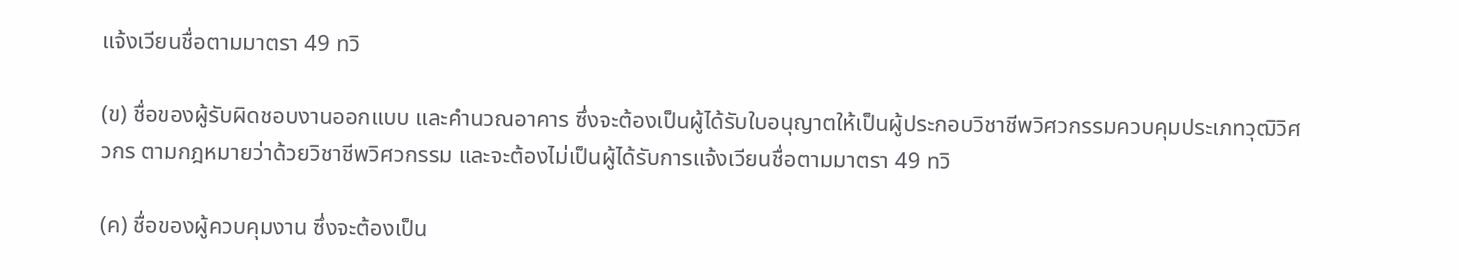แจ้งเวียนชื่อตามมาตรา 49 ทวิ

(ข) ชื่อของผู้รับผิดชอบงานออกแบบ และคำนวณอาคาร ซึ่งจะต้องเป็นผู้ได้รับใบอนุญาตให้เป็นผู้ประกอบวิชาชีพวิศวกรรมควบคุมประเภทวุฒิวิศวกร ตามกฎหมายว่าด้วยวิชาชีพวิศวกรรม และจะต้องไม่เป็นผู้ได้รับการแจ้งเวียนชื่อตามมาตรา 49 ทวิ

(ค) ชื่อของผู้ควบคุมงาน ซึ่งจะต้องเป็น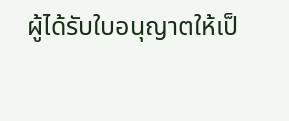ผู้ได้รับใบอนุญาตให้เป็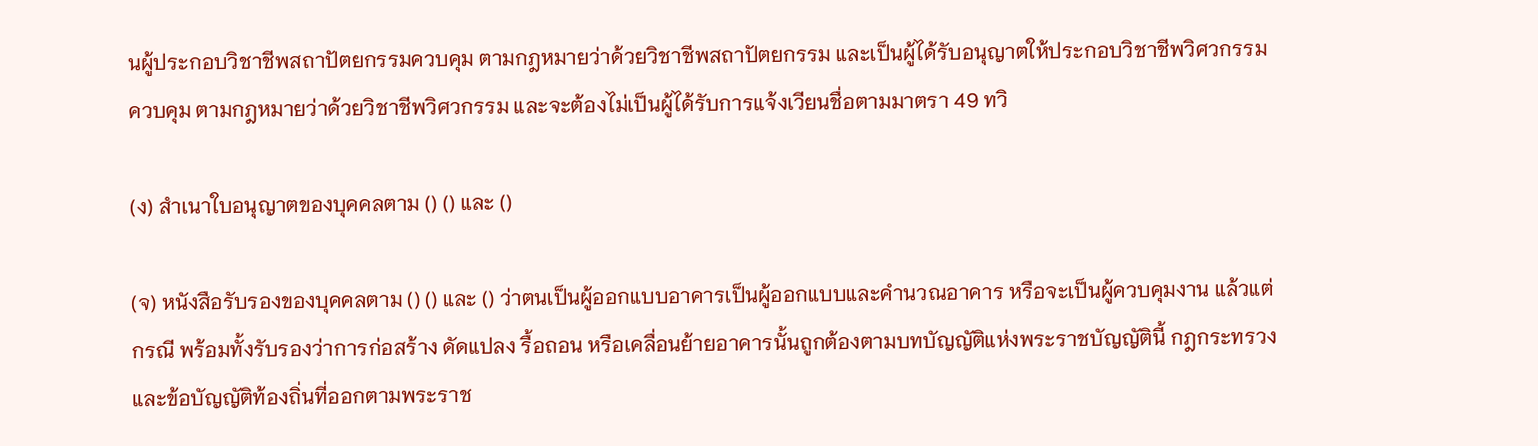นผู้ประกอบวิชาชีพสถาปัตยกรรมควบคุม ตามกฎหมายว่าด้วยวิชาชีพสถาปัตยกรรม และเป็นผู้ได้รับอนุญาตให้ประกอบวิชาชีพวิศวกรรมควบคุม ตามกฎหมายว่าด้วยวิชาชีพวิศวกรรม และจะต้องไม่เป็นผู้ได้รับการแจ้งเวียนชื่อตามมาตรา 49 ทวิ

(ง) สำเนาใบอนุญาตของบุคคลตาม () () และ ()

(จ) หนังสือรับรองของบุคคลตาม () () และ () ว่าตนเป็นผู้ออกแบบอาคารเป็นผู้ออกแบบและคำนวณอาคาร หรือจะเป็นผู้ควบคุมงาน แล้วแต่กรณี พร้อมทั้งรับรองว่าการก่อสร้าง ดัดแปลง รื้อถอน หรือเคลื่อนย้ายอาคารนั้นถูกต้องตามบทบัญญัติแห่งพระราชบัญญัตินี้ กฎกระทรวงและข้อบัญญัติท้องถิ่นที่ออกตามพระราช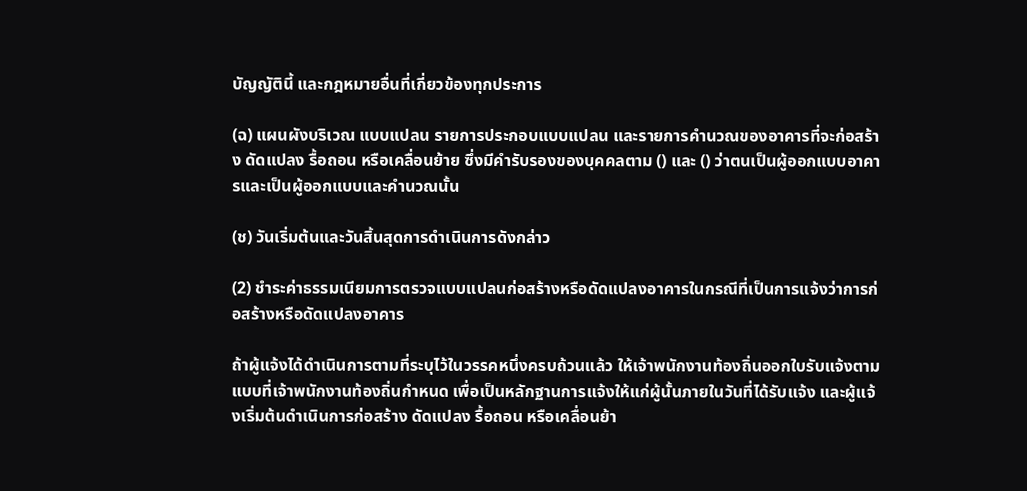บัญญัตินี้ และกฎหมายอื่นที่เกี่ยวข้องทุกประการ

(ฉ) แผนผังบริเวณ แบบแปลน รายการประกอบแบบแปลน และรายการคำนวณของอาคารที่จะก่อสร้าง ดัดแปลง รื้อถอน หรือเคลื่อนย้าย ซึ่งมีคำรับรองของบุคคลตาม () และ () ว่าตนเป็นผู้ออกแบบอาคารและเป็นผู้ออกแบบและคำนวณนั้น

(ช) วันเริ่มต้นและวันสิ้นสุดการดำเนินการดังกล่าว

(2) ชำระค่าธรรมเนียมการตรวจแบบแปลนก่อสร้างหรือดัดแปลงอาคารในกรณีที่เป็นการแจ้งว่าการก่อสร้างหรือดัดแปลงอาคาร

ถ้าผู้แจ้งได้ดำเนินการตามที่ระบุไว้ในวรรคหนึ่งครบถ้วนแล้ว ให้เจ้าพนักงานท้องถิ่นออกใบรับแจ้งตามแบบที่เจ้าพนักงานท้องถิ่นกำหนด เพื่อเป็นหลักฐานการแจ้งให้แก่ผู้นั้นภายในวันที่ได้รับแจ้ง และผู้แจ้งเริ่มต้นดำเนินการก่อสร้าง ดัดแปลง รื้อถอน หรือเคลื่อนย้า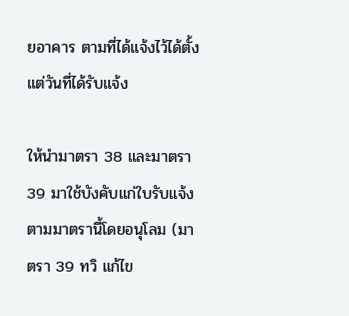ยอาคาร ตามที่ได้แจ้งไว้ได้ตั้งแต่วันที่ได้รับแจ้ง

ให้นำมาตรา 38 และมาตรา 39 มาใช้บังคับแก่ใบรับแจ้งตามมาตรานี้โดยอนุโลม (มาตรา 39 ทวิ แก้ไข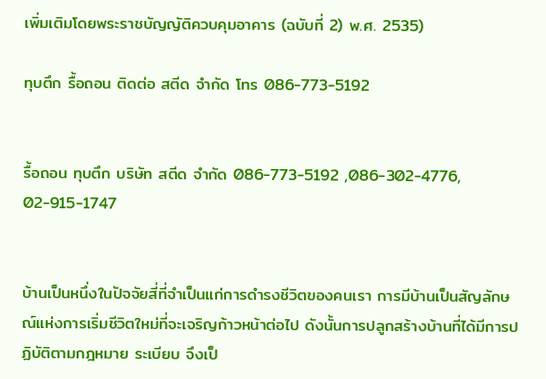เพิ่มเติมโดยพระราชบัญญัติควบคุมอาคาร (ฉบับที่ 2) พ.ศ. 2535)

ทุบตึก รื้อถอน ติดต่อ สตีด จำกัด โทร 086-773-5192


รื้อถอน ทุบตึก บริษัท สตีด จำกัด 086-773-5192 ,086-302-4776, 02-915-1747


บ้านเป็นหนึ่งในปัจจัยสี่ที่จำเป็นแก่การดำรงชีวิตของคนเรา การมีบ้านเป็นสัญลักษณ์แห่งการเริ่มชีวิตใหม่ที่จะเจริญก้าวหน้าต่อไป ดังนั้นการปลูกสร้างบ้านที่ได้มีการปฏิบัติตามกฎหมาย ระเบียบ จึงเป็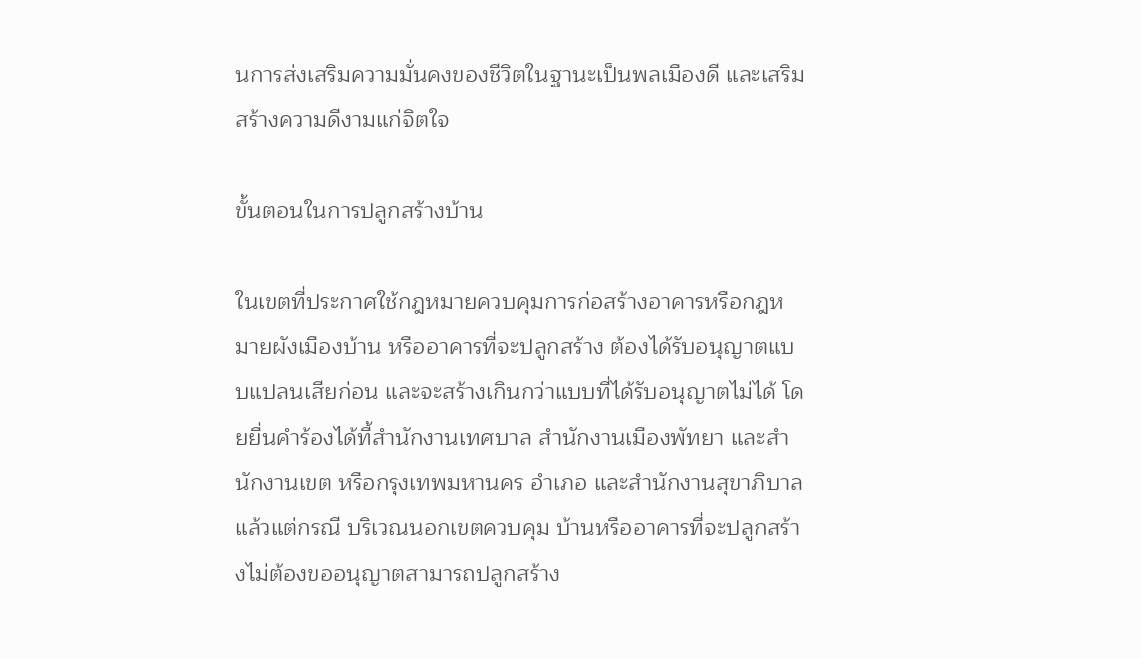นการส่งเสริมความมั่นคงของชีวิตในฐานะเป็นพลเมืองดี และเสริมสร้างความดีงามแก่จิตใจ

ขั้นตอนในการปลูกสร้างบ้าน

ในเขตที่ประกาศใช้กฎหมายควบคุมการก่อสร้างอาคารหรือกฎหมายผังเมืองบ้าน หรืออาคารที่จะปลูกสร้าง ต้องได้รับอนุญาตแบบแปลนเสียก่อน และจะสร้างเกินกว่าแบบที่ได้รับอนุญาตไม่ได้ โดยยื่นคำร้องได้ที้สำนักงานเทศบาล สำนักงานเมืองพัทยา และสำนักงานเขต หรือกรุงเทพมหานคร อำเภอ และสำนักงานสุขาภิบาล แล้วแต่กรณี บริเวณนอกเขตควบคุม บ้านหรืออาคารที่จะปลูกสร้างไม่ต้องขออนุญาตสามารถปลูกสร้าง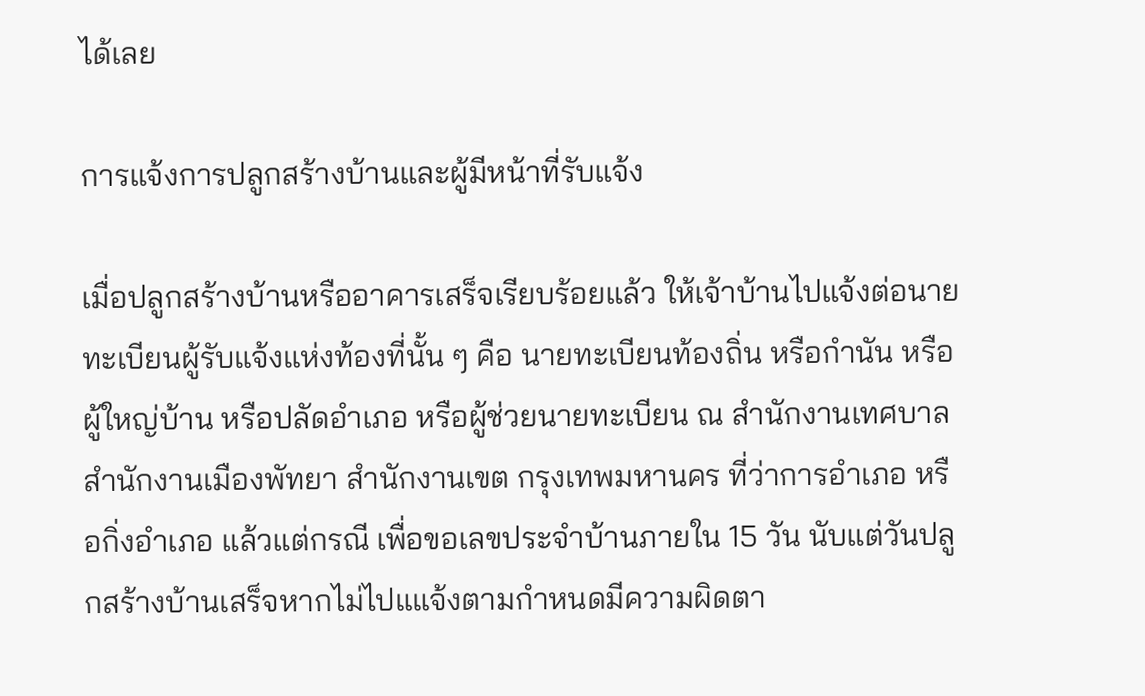ได้เลย

การแจ้งการปลูกสร้างบ้านและผู้มีหน้าที่รับแจ้ง

เมื่อปลูกสร้างบ้านหรืออาคารเสร็จเรียบร้อยแล้ว ให้เจ้าบ้านไปแจ้งต่อนายทะเบียนผู้รับแจ้งแห่งท้องที่นั้น ๆ คือ นายทะเบียนท้องถิ่น หรือกำนัน หรือผู้ใหญ่บ้าน หรือปลัดอำเภอ หรือผู้ช่วยนายทะเบียน ณ สำนักงานเทศบาล สำนักงานเมืองพัทยา สำนักงานเขต กรุงเทพมหานคร ที่ว่าการอำเภอ หรือกิ่งอำเภอ แล้วแต่กรณี เพื่อขอเลขประจำบ้านภายใน 15 วัน นับแต่วันปลูกสร้างบ้านเสร็จหากไม่ไปแแจ้งตามกำหนดมีความผิดตา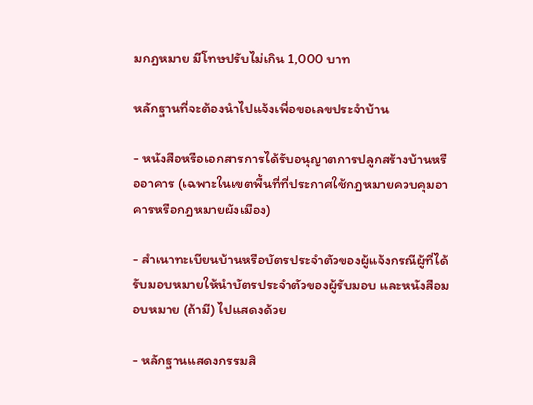มกฎหมาย มีโทษปรับไม่เกิน 1,000 บาท

หลักฐานที่จะต้องนำไปแจ้งเพื่อขอเลขประจำบ้าน

- หนังสือหรือเอกสารการได้รับอนุญาตการปลูกสร้างบ้านหรืออาคาร (เฉพาะในเขตพื้นที่ที่ประกาศใช้กฎหมายควบคุมอาคารหรือกฎหมายผังเมือง)

- สำเนาทะเบียนบ้านหรือบัตรประจำตัวของผู้แจ้งกรณีผู้ที่ได้รับมอบหมายให้นำบัตรประจำตัวของผู้รับมอบ และหนังสือมอบหมาย (ถ้ามี) ไปแสดงด้วย

- หลักฐานแสดงกรรมสิ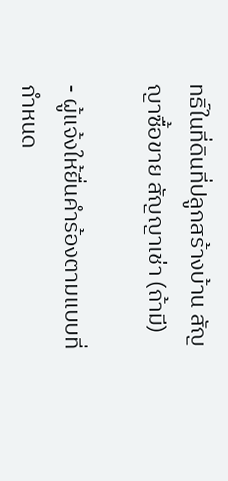ทธิ์ในที่ดินที่ปลูกสร้างบ้าน สัญญาซื้อขาย สัญญาเช่า (ถ้ามี)

- ผู้แจ้งให้ยื่นคำร้องตามแบบที่กำหนด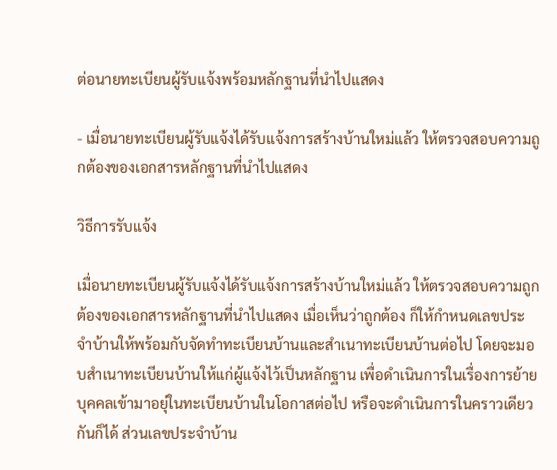ต่อนายทะเบียนผู้รับแจ้งพร้อมหลักฐานที่นำไปแสดง

- เมื่อนายทะเบียนผู้รับแจ้งได้รับแจ้งการสร้างบ้านใหม่แล้ว ให้ตรวจสอบความถูกต้องของเอกสารหลักฐานที่นำไปแสดง

วิธีการรับแจ้ง

เมื่อนายทะเบียนผู้รับแจ้งได้รับแจ้งการสร้างบ้านใหม่แล้ว ให้ตรวจสอบความถูกต้องของเอกสารหลักฐานที่นำไปแสดง เมื่อเห็นว่าถูกต้อง ก็ให้กำหนดเลขประจำบ้านให้พร้อมกับจัดทำทะเบียนบ้านและสำเนาทะเบียนบ้านต่อไป โดยจะมอบสำเนาทะเบียนบ้านให้แก่ผู้แจ้งไว้เป็นหลักฐาน เพื่อดำเนินการในเรื่องการย้ายบุคคลเข้ามาอยุ่ในทะเบียนบ้านในโอกาสต่อไป หรือจะดำเนินการในคราวเดียวกันก็ได้ ส่วนเลขประจำบ้าน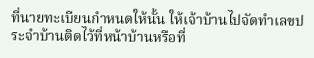ที่นายทะเบียนกำหนดให้นั้น ให้เจ้าบ้านไปจัดทำเลขประจำบ้านติดไว้ที่หน้าบ้านหรือที่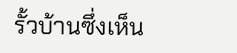รั้วบ้านซึ่งเห็น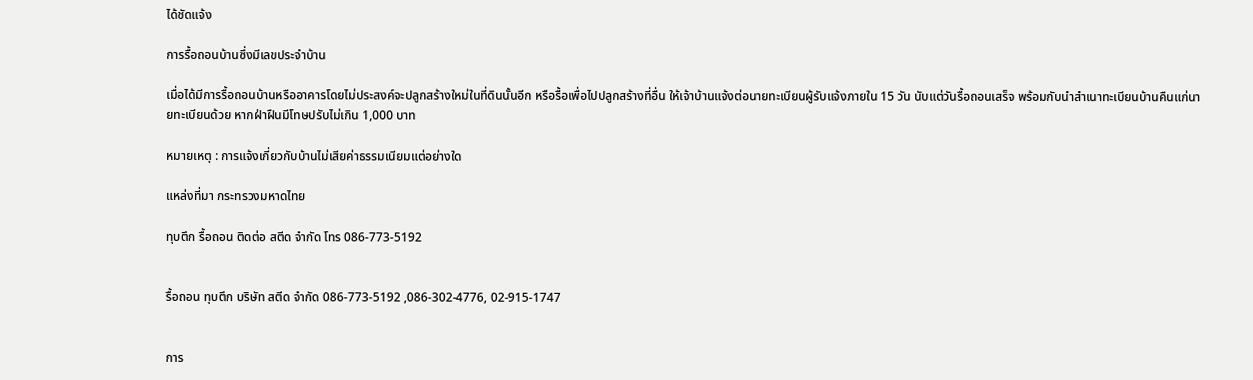ได้ชัดแจ้ง

การรื้อถอนบ้านซึ่งมีเลขประจำบ้าน

เมื่อได้มีการรื้อถอนบ้านหรืออาคารโดยไม่ประสงค์จะปลูกสร้างใหม่ในที่ดินนั้นอีก หรือรื้อเพื่อไปปลูกสร้างที่อื่น ให้เจ้าบ้านแจ้งต่อนายทะเบียนผู้รับแจ้งภายใน 15 วัน นับแต่วันรื้อถอนเสร็จ พร้อมกับนำสำเนาทะเบียนบ้านคืนแก่นายทะเบียนด้วย หากฝ่าฝืนมีโทษปรับไม่เกิน 1,000 บาท

หมายเหตุ : การแจ้งเกี่ยวกับบ้านไม่เสียค่าธรรมเนียมแต่อย่างใด

แหล่งที่มา กระทรวงมหาดไทย

ทุบตึก รื้อถอน ติดต่อ สตีด จำกัด โทร 086-773-5192


รื้อถอน ทุบตึก บริษัท สตีด จำกัด 086-773-5192 ,086-302-4776, 02-915-1747


การ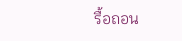รื้อถอน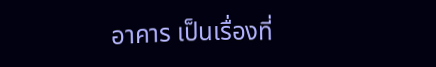อาคาร เป็นเรื่องที่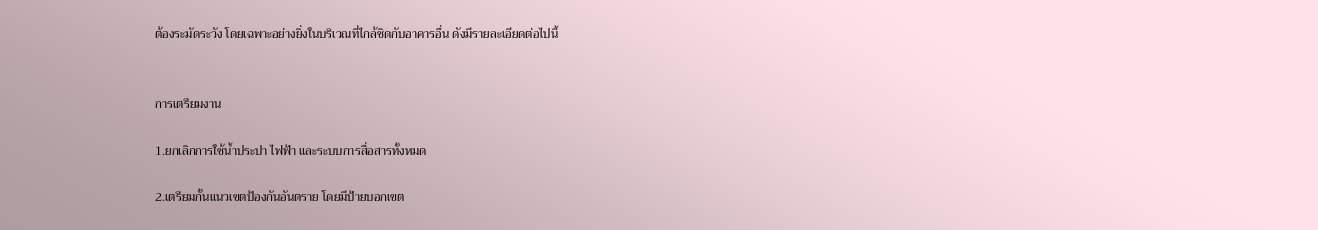ต้องระมัดระวัง โดยเฉพาะอย่างยิ่งในบริเวณที่ไกล้ชิดกับอาคารอื่น ดังมีรายละเอียดต่อไปนี้


การเตรียมงาน

1.ยกเลิกการใช้น้ำประปา ไฟฟ้า และระบบการสื่อสารทั้งหมด

2.เตรียมกั้นแนวเขตป้องกันอันตราย โดยมีป้ายบอกเขต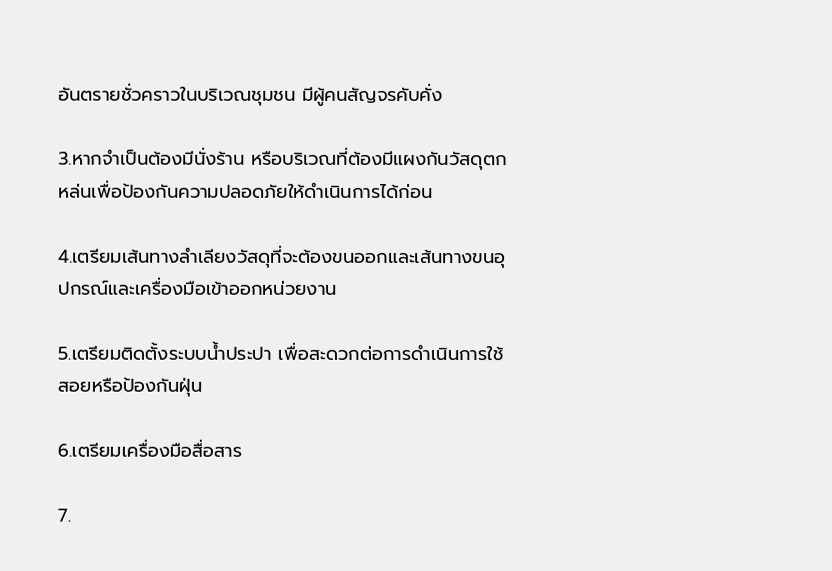อันตรายชั่วคราวในบริเวณชุมชน มีผู้คนสัญจรคับคั่ง

3.หากจำเป็นต้องมีนั่งร้าน หรือบริเวณที่ต้องมีแผงกันวัสดุตกหล่นเพื่อป้องกันความปลอดภัยให้ดำเนินการได้ก่อน

4.เตรียมเส้นทางลำเลียงวัสดุที่จะต้องขนออกและเส้นทางขนอุปกรณ์และเครื่องมือเข้าออกหน่วยงาน

5.เตรียมติดตั้งระบบน้ำประปา เพื่อสะดวกต่อการดำเนินการใช้สอยหรือป้องกันฝุ่น

6.เตรียมเครื่องมือสื่อสาร

7.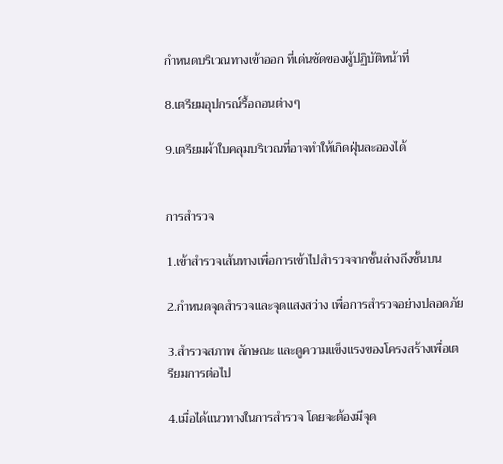กำหนดบริเวณทางเข้าออก ที่เด่นชัดของผู้ปฏิบัติหน้าที่

8.เตรียมอุปกรณ์รื้อถอนต่างๆ

9.เตรียมผ้าใบคลุมบริเวณที่อาจทำให้เกิดฝุ่นละอองได้


การสำรวจ

1.เข้าสำรวจเส้นทางเพื่อการเข้าไปสำรวจจากชั้นล่างถึงชั้นบน

2.กำหนดจุดสำรวจและจุดแสงสว่าง เพื่อการสำรวจอย่างปลอดภัย

3.สำรวจสภาพ ลักษณะ และดูความแข็งแรงของโครงสร้างเพื่อเตรียมการต่อไป

4.เมื่อได้แนวทางในการสำรวจ โดยจะต้องมีจุด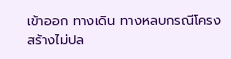เข้าออก ทางเดิน ทางหลบกรณีโครงสร้างไม่ปล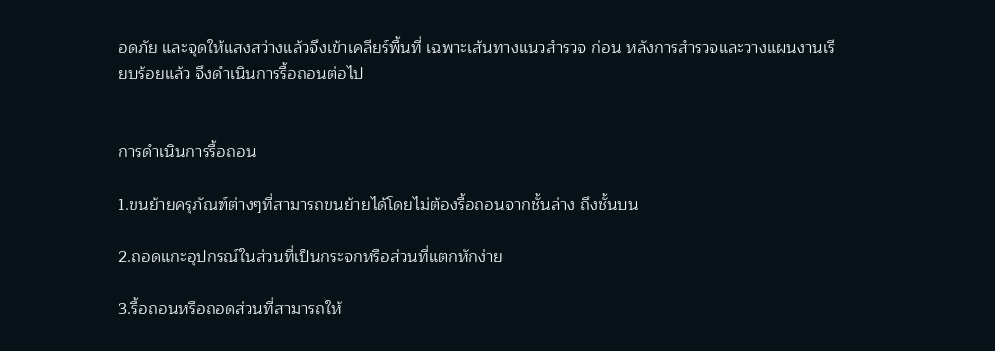อดภัย และจุดให้แสงสว่างแล้วจึงเข้าเคลียร์พื้นที่ เฉพาะเส้นทางแนวสำรวจ ก่อน หลังการสำรวจและวางแผนงานเรียบร้อยแล้ว จึงดำเนินการรื้อถอนต่อไป


การดำเนินการรื้อถอน

1.ขนย้ายครุภัณฑ์ต่างๆที่สามารถขนย้ายได้โดยไม่ต้องรื้อถอนจากชั้นล่าง ถึงชั้นบน

2.ถอดแกะอุปกรณ์ในส่วนที่เป็นกระจกหรือส่วนที่แตกหักง่าย

3.รื้อถอนหรือถอดส่วนที่สามารถให้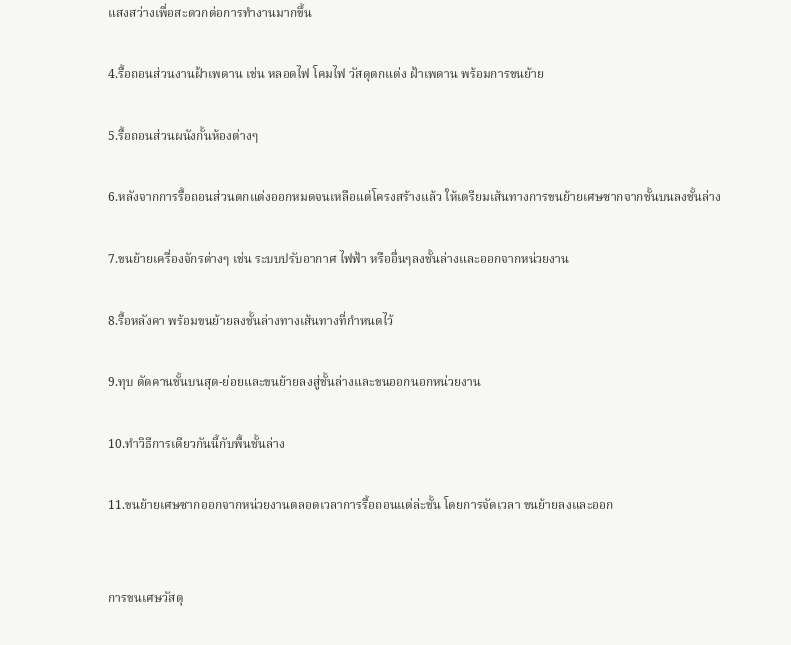แสงสว่างเพื่อสะดวกต่อการทำงานมากขึ้น

4.รื้อถอนส่วนงานฝ้าเพดาน เช่น หลอดไฟ โคมไฟ วัสดุตกแต่ง ฝ้าเพดาน พร้อมการขนย้าย

5.รื้อถอนส่วนผนังกั้นห้องต่างๆ

6.หลังจากการรื้อถอนส่วนตกแต่งออกหมดจนเหลือแต่โครงสร้างแล้ว ให้เตรียมเส้นทางการขนย้ายเศษซากจากชั้นบนลงชั้นล่าง

7.ขนย้ายเครื่องจักรต่างๆ เช่น ระบบปรับอากาศ ไฟฟ้า หรืออื่นๆลงชั้นล่างและออกจากหน่วยงาน

8.รื้อหลังคา พร้อมขนย้ายลงชั้นล่างทางเส้นทางที่กำหนดไว้

9.ทุบ ตัดคานชั้นบนสุด-ย่อยและขนย้ายลงสู่ชั้นล่างและขนออกนอกหน่วยงาน

10.ทำวิธีการเดียวกันนี้กับพื้นชั้นล่าง

11.ขนย้ายเศษซากออกจากหน่วยงานตลอดเวลาการรื้อถอนแต่ล่ะชั้น โดยการจัดเวลา ขนย้ายลงและออก


การขนเศษวัสดุ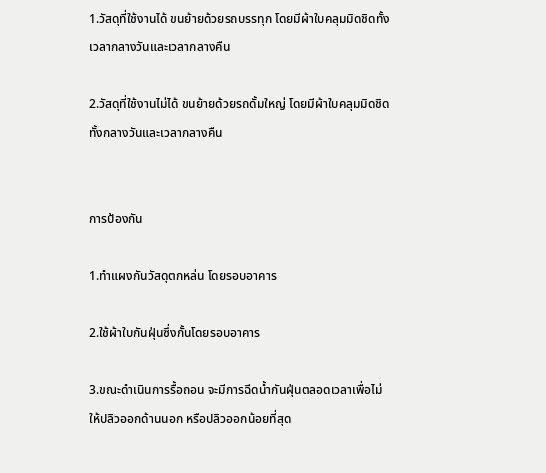1.วัสดุที่ใช้งานได้ ขนย้ายด้วยรถบรรทุก โดยมีผ้าใบคลุมมิดชิดทั้งเวลากลางวันและเวลากลางคืน

2.วัสดุที่ใช้งานไม่ได้ ขนย้ายด้วยรถดั้มใหญ่ โดยมีผ้าใบคลุมมิดชิดทั้งกลางวันและเวลากลางคืน


การป้องกัน

1.ทำแผงกันวัสดุตกหล่น โดยรอบอาคาร

2.ใช้ผ้าใบกันฝุ่นซึ่งกั้นโดยรอบอาคาร

3.ขณะดำเนินการรื้อถอน จะมีการฉีดน้ำกันฝุ่นตลอดเวลาเพื่อไม่ให้ปลิวออกด้านนอก หรือปลิวออกน้อยที่สุด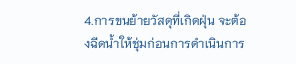4.การขนย้ายวัสดุที่เกิดฝุ่น จะต้องฉีดน้ำให้ชุ่มก่อนการดำเนินการ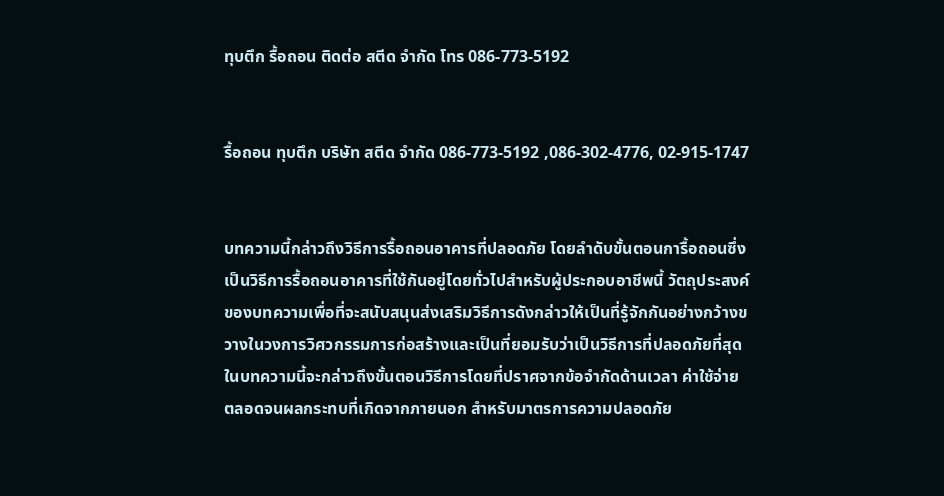ทุบตึก รื้อถอน ติดต่อ สตีด จำกัด โทร 086-773-5192


รื้อถอน ทุบตึก บริษัท สตีด จำกัด 086-773-5192 ,086-302-4776, 02-915-1747


บทความนี้กล่าวถึงวิธีการรื้อถอนอาคารที่ปลอดภัย โดยลำดับขั้นตอนการื้อถอนซึ่งเป็นวิธีการรื้อถอนอาคารที่ใช้กันอยู่โดยทั่วไปสำหรับผู้ประกอบอาชีพนี้ วัตถุประสงค์ของบทความเพื่อที่จะสนับสนุนส่งเสริมวิธีการดังกล่าวให้เป็นที่รู้จักกันอย่างกว้างขวางในวงการวิศวกรรมการก่อสร้างและเป็นที่ยอมรับว่าเป็นวิธีการที่ปลอดภัยที่สุด ในบทความนี้จะกล่าวถึงขั้นตอนวิธีการโดยที่ปราศจากข้อจำกัดด้านเวลา ค่าใช้จ่าย ตลอดจนผลกระทบที่เกิดจากภายนอก สำหรับมาตรการความปลอดภัย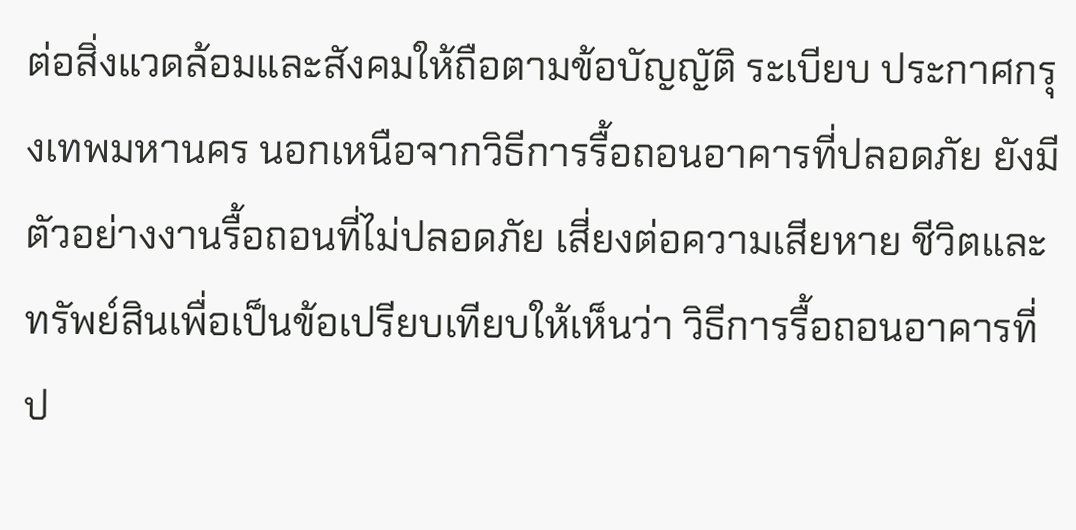ต่อสิ่งแวดล้อมและสังคมให้ถือตามข้อบัญญัติ ระเบียบ ประกาศกรุงเทพมหานคร นอกเหนือจากวิธีการรื้อถอนอาคารที่ปลอดภัย ยังมีตัวอย่างงานรื้อถอนที่ไม่ปลอดภัย เสี่ยงต่อความเสียหาย ชีวิตและทรัพย์สินเพื่อเป็นข้อเปรียบเทียบให้เห็นว่า วิธีการรื้อถอนอาคารที่ป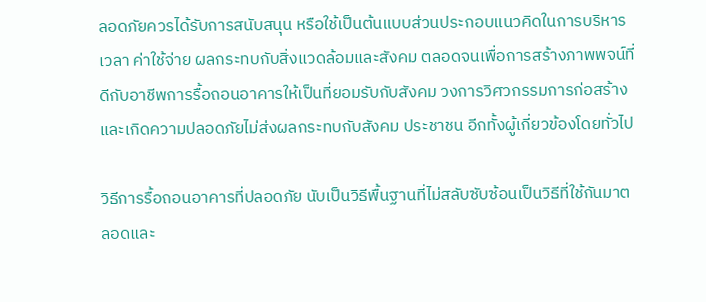ลอดภัยควรได้รับการสนับสนุน หรือใช้เป็นต้นแบบส่วนประกอบแนวคิดในการบริหารเวลา ค่าใช้จ่าย ผลกระทบกับสิ่งแวดล้อมและสังคม ตลอดจนเพื่อการสร้างภาพพจน์ที่ดีกับอาชีพการรื้อถอนอาคารให้เป็นที่ยอมรับกับสังคม วงการวิศวกรรมการก่อสร้าง และเกิดความปลอดภัยไม่ส่งผลกระทบกับสังคม ประชาชน อีกทั้งผู้เกี่ยวข้องโดยทั่วไป

วิธีการรื้อถอนอาคารที่ปลอดภัย นับเป็นวิธีพื้นฐานที่ไม่สลับซับซ้อนเป็นวิธีที่ใช้กันมาตลอดและ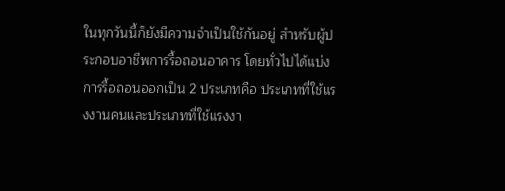ในทุกวันนี้ก็ยังมีความจำเป็นใช้กันอยู่ สำหรับผู้ประกอบอาชีพการรื้อถอนอาคาร โดยทั่วไปได้แบ่งการรื้อถอนออกเป็น 2 ประเภทคือ ประเภทที่ใช้แรงงานคนและประเภทที่ใช้แรงงา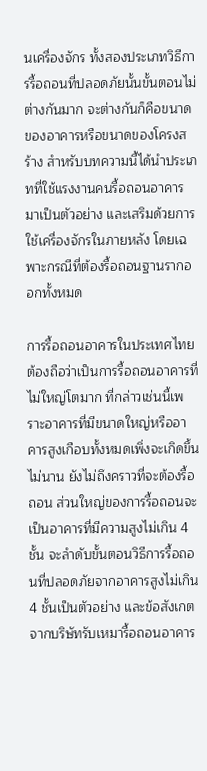นเครื่องจักร ทั้งสองประเภทวิธีการรื้อถอนที่ปลอดภัยนั้นขั้นตอนไม่ต่างกันมาก จะต่างกันก็คือขนาดของอาคารหรือขนาดของโครงสร้าง สำหรับบทความนี้ได้นำประเภทที่ใช้แรงงานคนรื้อถอนอาคารมาเป็นตัวอย่าง และเสริมด้วยการใช้เครื่องจักรในภายหลัง โดยเฉพาะกรณีที่ต้องรื้อถอนฐานรากออกทั้งหมด

การรื้อถอนอาคารในประเทศไทยต้องถือว่าเป็นการรื้อถอนอาคารที่ไม่ใหญ่โตมาก ที่กล่าวเช่นนี้เพราะอาคารที่มีขนาดใหญ่หรืออาคารสูงเกือบทั้งหมดเพิ่งจะเกิดขึ้นไม่นาน ยังไม่ถึงคราวที่จะต้องรื้อถอน ส่วนใหญ่ของการรื้อถอนจะเป็นอาคารที่มีความสูงไม่เกิน 4 ชั้น จะลำดับขั้นตอนวิธีการรื้อถอนที่ปลอดภัยจากอาคารสูงไม่เกิน 4 ชั้นเป็นตัวอย่าง และข้อสังเกตจากบริษัทรับเหมารื้อถอนอาคาร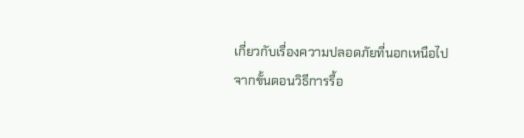เกี่ยวกับเรื่องความปลอดภัยที่นอกเหนือไปจากขั้นตอนวิธีการรื้อ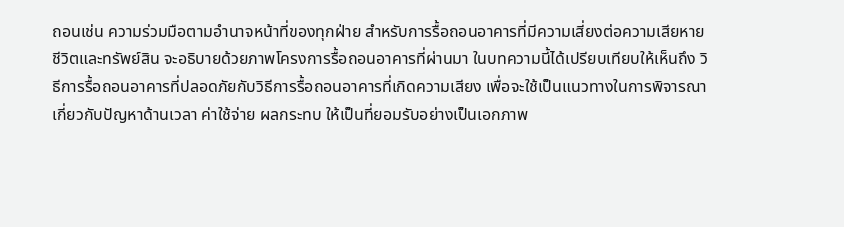ถอนเช่น ความร่วมมือตามอำนาจหน้าที่ของทุกฝ่าย สำหรับการรื้อถอนอาคารที่มีความเสี่ยงต่อความเสียหาย ชีวิตและทรัพย์สิน จะอธิบายด้วยภาพโครงการรื้อถอนอาคารที่ผ่านมา ในบทความนี้ได้เปรียบเทียบให้เห็นถึง วิธีการรื้อถอนอาคารที่ปลอดภัยกับวิธีการรื้อถอนอาคารที่เกิดความเสียง เพื่อจะใช้เป็นแนวทางในการพิจารณาเกี่ยวกับปัญหาด้านเวลา ค่าใช้จ่าย ผลกระทบ ให้เป็นที่ยอมรับอย่างเป็นเอกภาพ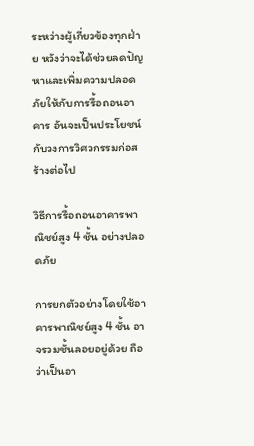ระหว่างผู้เกี่ยวข้องทุกฝ่าย หวังว่าจะได้ช่วยลดปัญหาและเพิ่มความปลอดภัยให้กับการรื้อถอนอาคาร อันจะเป็นประโยชน์กับวงการวิศวกรรมก่อสร้างต่อไป

วิธีการรื้อถอนอาคารพาณิชย์สูง 4 ชั้น อย่างปลอดภัย

การยกตัวอย่างโดยใช้อาคารพาณิชย์สูง 4 ชั้น อาจรวมชั้นลอยอยู่ด้วย ถือว่าเป็นอา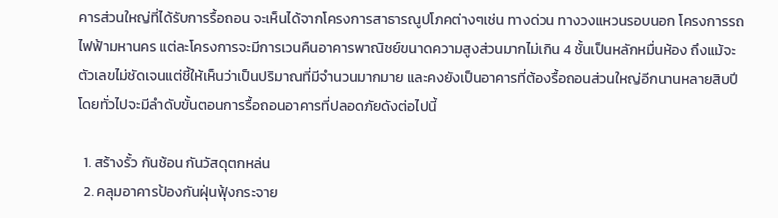คารส่วนใหญ่ที่ได้รับการรื้อถอน จะเห็นได้จากโครงการสาธารณูปโภคต่างๆเช่น ทางด่วน ทางวงแหวนรอบนอก โครงการรถไฟฟ้ามหานคร แต่ละโครงการจะมีการเวนคืนอาคารพาณิชย์ขนาดความสูงส่วนมากไม่เกิน 4 ชั้นเป็นหลักหมื่นห้อง ถึงแม้จะตัวเลขไม่ชัดเจนแต่ชี้ให้เห็นว่าเป็นปริมาณที่มีจำนวนมากมาย และคงยังเป็นอาคารที่ต้องรื้อถอนส่วนใหญ่อีกนานหลายสิบปี โดยทั่วไปจะมีลำดับขั้นตอนการรื้อถอนอาคารที่ปลอดภัยดังต่อไปนี้

  1. สร้างรั้ว กันช้อน กันวัสดุตกหล่น
  2. คลุมอาคารป้องกันฝุ่นฟุ้งกระจาย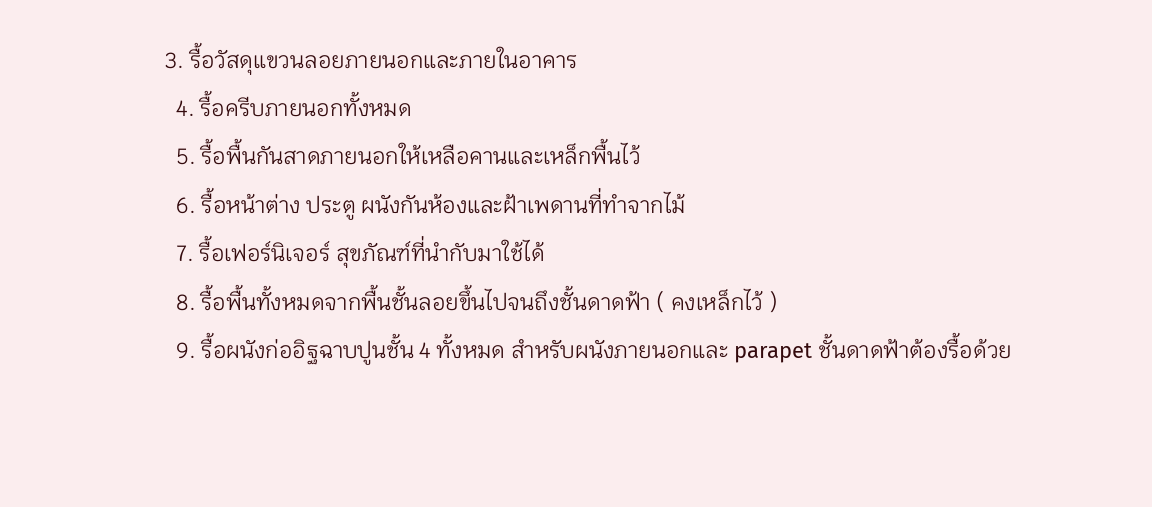3. รื้อวัสดุแขวนลอยภายนอกและภายในอาคาร
  4. รื้อครีบภายนอกทั้งหมด
  5. รื้อพื้นกันสาดภายนอกให้เหลือคานและเหล็กพื้นไว้
  6. รื้อหน้าต่าง ประตู ผนังกันห้องและฝ้าเพดานที่ทำจากไม้
  7. รื้อเฟอร์นิเจอร์ สุขภัณฑ์ที่นำกับมาใช้ได้
  8. รื้อพื้นทั้งหมดจากพื้นชั้นลอยขึ้นไปจนถึงชั้นดาดฟ้า ( คงเหล็กไว้ )
  9. รื้อผนังก่ออิฐฉาบปูนชั้น 4 ทั้งหมด สำหรับผนังภายนอกและ parapet ชั้นดาดฟ้าต้องรื้อด้วย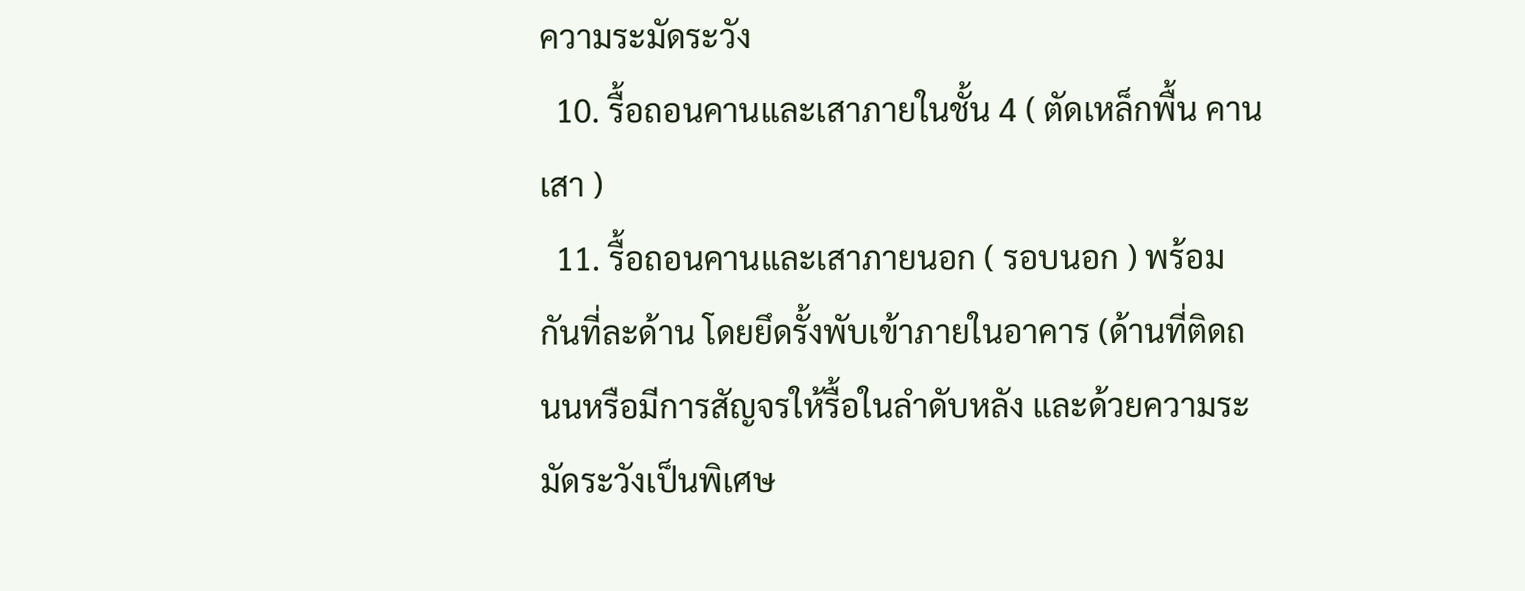ความระมัดระวัง
  10. รื้อถอนคานและเสาภายในชั้น 4 ( ตัดเหล็กพื้น คาน เสา )
  11. รื้อถอนคานและเสาภายนอก ( รอบนอก ) พร้อมกันที่ละด้าน โดยยึดรั้งพับเข้าภายในอาคาร (ด้านที่ติดถนนหรือมีการสัญจรให้รื้อในลำดับหลัง และด้วยความระมัดระวังเป็นพิเศษ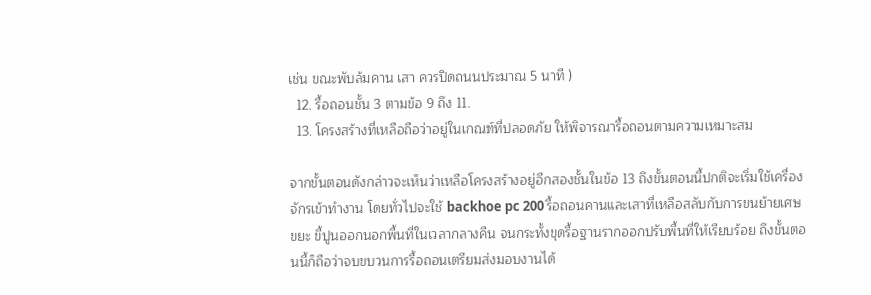เช่น ขณะพับล้มคาน เสา ควรปิดถนนประมาณ 5 นาที )
  12. รื้อถอนชั้น 3 ตามข้อ 9 ถึง 11.
  13. โครงสร้างที่เหลือถือว่าอยู่ในเกณฑ์ที่ปลอดภัย ให้พิจารณารื้อถอนตามความเหมาะสม

จากขั้นตอนดังกล่าวจะเห็นว่าเหลือโครงสร้างอยู่อีกสองชั้นในข้อ 13 ถึงขั้นตอนนี้ปกติจะเริ่มใช้เครื่องจักรเข้าทำงาน โดยทั่วไปจะใช้ backhoe pc 200 รื้อถอนคานและเสาที่เหลือสลับกับการขนย้ายเศษขยะ ขี้ปูนออกนอกพื้นที่ในเวลากลางคืน จนกระทั้งขุดรื้อฐานรากออกปรับพื้นที่ให้เรียบร้อย ถึงขั้นตอนนี้ก็ถือว่าจบขบวนการรื้อถอนเตรียมส่งมอบงานได้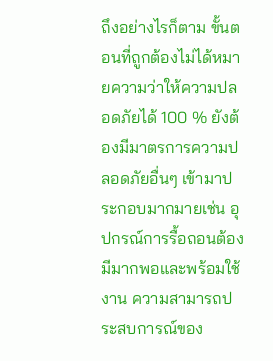ถึงอย่างไรก็ตาม ขั้นตอนที่ถูกต้องไม่ได้หมายความว่าให้ความปลอดภัยได้ 100 % ยังต้องมีมาตรการความปลอดภัยอื่นๆ เข้ามาประกอบมากมายเช่น อุปกรณ์การรื้อถอนต้องมีมากพอและพร้อมใช้งาน ความสามารถประสบการณ์ของ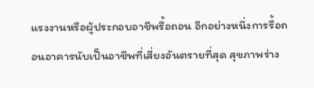แรงงานหรือผู้ประกอบอาชีพรื้อถอน อีกอย่างหนึ่งการรื้อถอนอาคารนับเป็นอาชีพที่เสี่ยงอันตรายที่สุด สุขภาพร่าง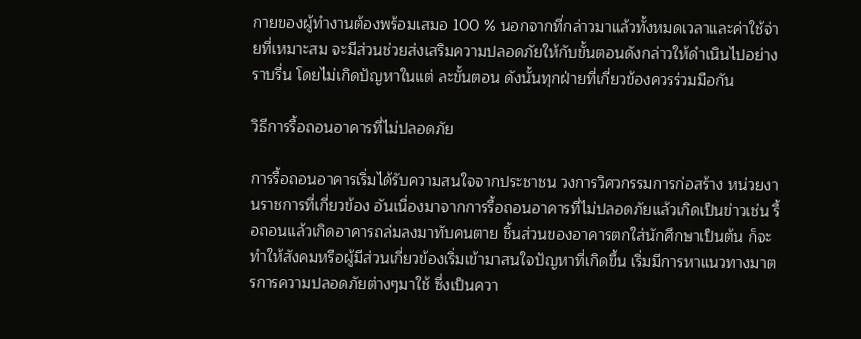กายของผู้ทำงานต้องพร้อมเสมอ 100 % นอกจากที่กล่าวมาแล้วทั้งหมดเวลาและค่าใช้จ่ายที่เหมาะสม จะมีส่วนช่วยส่งเสริมความปลอดภัยให้กับขั้นตอนดังกล่าวให้ดำเนินไปอย่างราบรื่น โดยไม่เกิดปัญหาในแต่ ละขั้นตอน ดังนั้นทุกฝ่ายที่เกี่ยวข้องควรร่วมมือกัน

วิธีการรื้อถอนอาคารที่ไม่ปลอดภัย

การรื้อถอนอาคารเริ่มได้รับความสนใจจากประชาชน วงการวิศวกรรมการก่อสร้าง หน่วยงานราชการที่เกี่ยวข้อง อันเนื่องมาจากการรื้อถอนอาคารที่ไม่ปลอดภัยแล้วเกิดเป็นข่าวเช่น รื้อถอนแล้วเกิดอาคารถล่มลงมาทับคนตาย ชิ้นส่วนของอาคารตกใส่นักศึกษาเป็นต้น ก็จะทำให้สังคมหรือผู้มีส่วนเกี่ยวข้องเริ่มเข้ามาสนใจปัญหาที่เกิดขึ้น เริ่มมีการหาแนวทางมาตรการความปลอดภัยต่างๆมาใช้ ซึ่งเป็นควา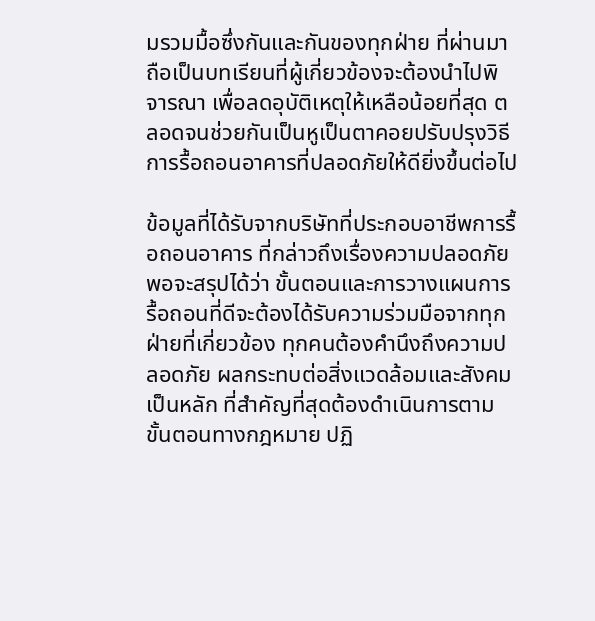มรวมมื้อซึ่งกันและกันของทุกฝ่าย ที่ผ่านมาถือเป็นบทเรียนที่ผู้เกี่ยวข้องจะต้องนำไปพิจารณา เพื่อลดอุบัติเหตุให้เหลือน้อยที่สุด ตลอดจนช่วยกันเป็นหูเป็นตาคอยปรับปรุงวิธีการรื้อถอนอาคารที่ปลอดภัยให้ดียิ่งขึ้นต่อไป

ข้อมูลที่ได้รับจากบริษัทที่ประกอบอาชีพการรื้อถอนอาคาร ที่กล่าวถึงเรื่องความปลอดภัยพอจะสรุปได้ว่า ขั้นตอนและการวางแผนการรื้อถอนที่ดีจะต้องได้รับความร่วมมือจากทุกฝ่ายที่เกี่ยวข้อง ทุกคนต้องคำนึงถึงความปลอดภัย ผลกระทบต่อสิ่งแวดล้อมและสังคมเป็นหลัก ที่สำคัญที่สุดต้องดำเนินการตามขั้นตอนทางกฎหมาย ปฏิ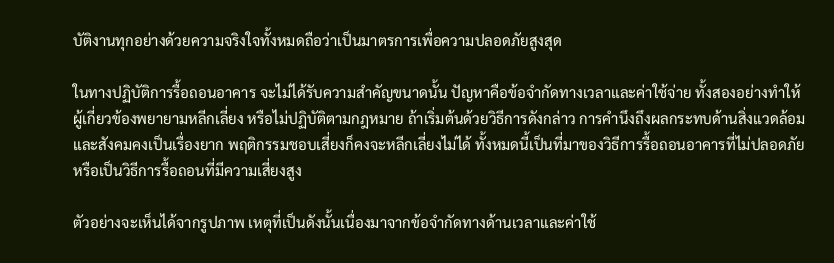บัติงานทุกอย่างด้วยความจริงใจทั้งหมดถือว่าเป็นมาตรการเพื่อความปลอดภัยสูงสุด

ในทางปฏิบัติการรื้อถอนอาคาร จะไม่ได้รับความสำคัญขนาดนั้น ปัญหาคือข้อจำกัดทางเวลาและค่าใช้จ่าย ทั้งสองอย่างทำให้ผู้เกี่ยวข้องพยายามหลีกเลี่ยง หรือไม่ปฏิบัติตามกฎหมาย ถ้าเริ่มต้นด้วยวิธีการดังกล่าว การคำนึงถึงผลกระทบด้านสิ่งแวดล้อมและสังคมคงเป็นเรื่องยาก พฤติกรรมชอบเสี่ยงก็คงจะหลีกเลี่ยงไม่ได้ ทั้งหมดนี้เป็นที่มาของวิธีการรื้อถอนอาคารที่ไม่ปลอดภัย หรือเป็นวิธีการรื้อถอนที่มีความเสี่ยงสูง

ตัวอย่างจะเห็นได้จากรูปภาพ เหตุที่เป็นดังนั้นเนื่องมาจากข้อจำกัดทางด้านเวลาและค่าใช้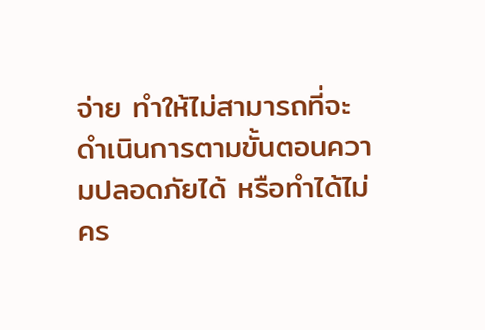จ่าย ทำให้ไม่สามารถที่จะดำเนินการตามขั้นตอนความปลอดภัยได้ หรือทำได้ไม่คร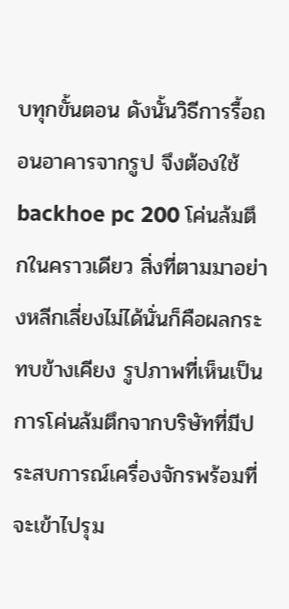บทุกขั้นตอน ดังนั้นวิธีการรื้อถอนอาคารจากรูป จึงต้องใช้ backhoe pc 200 โค่นล้มตึกในคราวเดียว สิ่งที่ตามมาอย่างหลีกเลี่ยงไม่ได้นั่นก็คือผลกระทบข้างเคียง รูปภาพที่เห็นเป็นการโค่นล้มตึกจากบริษัทที่มีประสบการณ์เครื่องจักรพร้อมที่จะเข้าไปรุม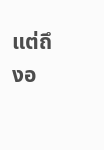แต่ถึงอ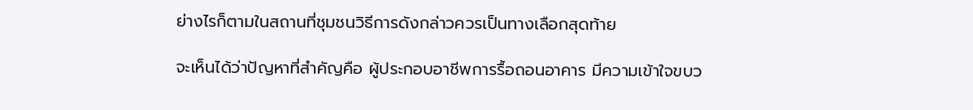ย่างไรก็ตามในสถานที่ชุมชนวิธีการดังกล่าวควรเป็นทางเลือกสุดท้าย

จะเห็นได้ว่าปัญหาที่สำคัญคือ ผู้ประกอบอาชีพการรื้อถอนอาคาร มีความเข้าใจขบว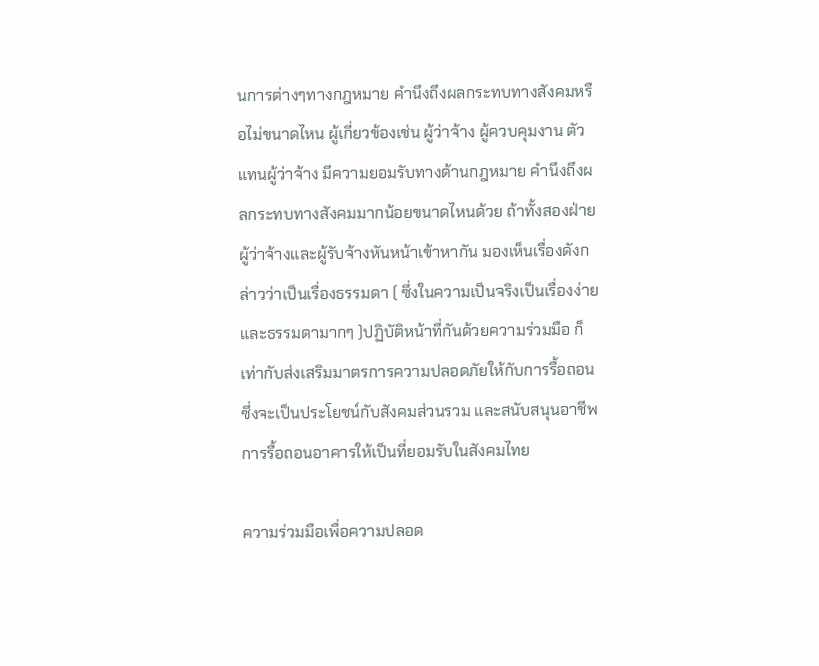นการต่างๆทางกฎหมาย คำนึงถึงผลกระทบทางสังคมหรือไม่ขนาดไหน ผู้เกี่ยวข้องเช่น ผู้ว่าจ้าง ผู้ควบคุมงาน ตัวแทนผู้ว่าจ้าง มีความยอมรับทางด้านกฎหมาย คำนึงถึงผลกระทบทางสังคมมากน้อยขนาดไหนด้วย ถ้าทั้งสองฝ่ายผู้ว่าจ้างและผู้รับจ้างหันหน้าเข้าหากัน มองเห็นเรื่องดังกล่าวว่าเป็นเรื่องธรรมดา ( ซึ่งในความเป็นจริงเป็นเรื่องง่ายและธรรมดามากๆ )ปฏิบัติหน้าที่กันด้วยความร่วมมือ ก็เท่ากับส่งเสริมมาตรการความปลอดภัยให้กับการรื้อถอน ซึ่งจะเป็นประโยชน์กับสังคมส่วนรวม และสนับสนุนอาชีพการรื้อถอนอาคารให้เป็นที่ยอมรับในสังคมไทย

ความร่วมมือเพื่อความปลอด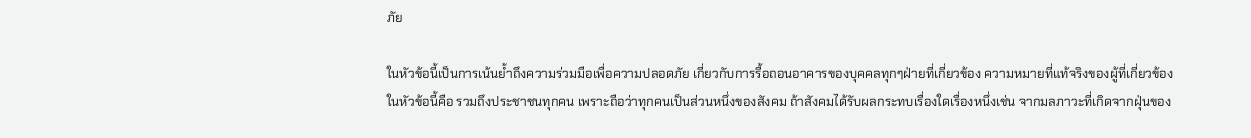ภัย

ในหัวข้อนี้เป็นการเน้นย้ำถึงความร่วมมือเพื่อความปลอดภัย เกี่ยวกับการรื้อถอนอาคารของบุคคลทุกๆฝ่ายที่เกี่ยวข้อง ความหมายที่แท้จริงของผู้ที่เกี่ยวข้องในหัวข้อนี้คือ รวมถึงประชาชนทุกคน เพราะถือว่าทุกคนเป็นส่วนหนึ่งของสังคม ถ้าสังคมได้รับผลกระทบเรื่องใดเรื่องหนึ่งเช่น จากมลภาวะที่เกิดจากฝุ่นของ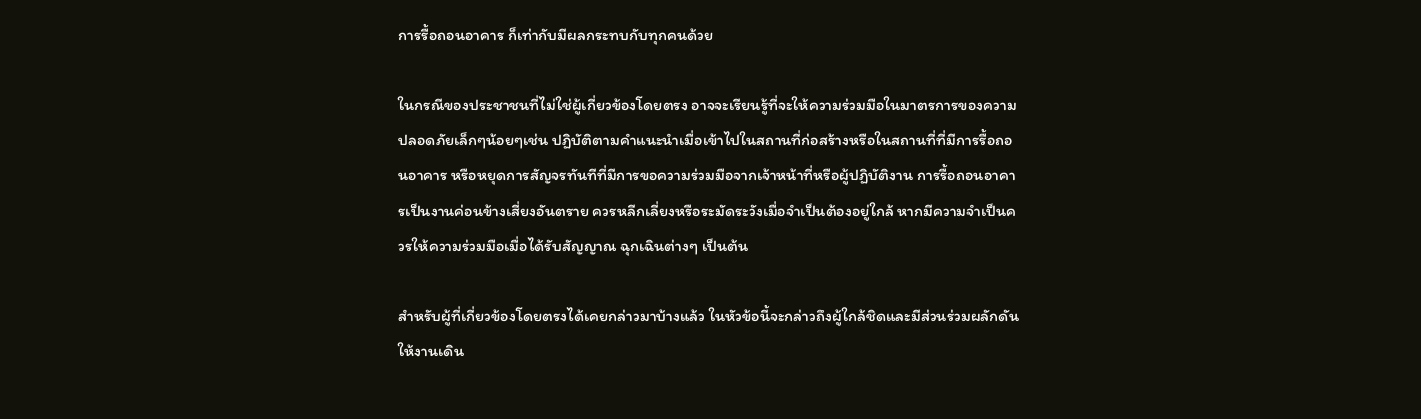การรื้อถอนอาคาร ก็เท่ากับมีผลกระทบกับทุกคนด้วย

ในกรณีของประชาชนที่ไม่ใช่ผู้เกี่ยวข้องโดยตรง อาจจะเรียนรู้ที่จะให้ความร่วมมือในมาตรการของความปลอดภัยเล็กๆน้อยๆเช่น ปฏิบัติตามคำแนะนำเมื่อเข้าไปในสถานที่ก่อสร้างหรือในสถานที่ที่มีการรื้อถอนอาคาร หรือหยุดการสัญจรทันทีที่มีการขอความร่วมมือจากเจ้าหน้าที่หรือผู้ปฏิบัติงาน การรื้อถอนอาคารเป็นงานค่อนข้างเสี่ยงอันตราย ควรหลีกเลี่ยงหรือระมัดระวังเมื่อจำเป็นต้องอยู่ใกล้ หากมีความจำเป็นควรให้ความร่วมมือเมื่อได้รับสัญญาณ ฉุกเฉินต่างๆ เป็นต้น

สำหรับผู้ที่เกี่ยวข้องโดยตรงได้เคยกล่าวมาบ้างแล้ว ในหัวข้อนี้จะกล่าวถึงผู้ใกล้ชิดและมีส่วนร่วมผลักดันให้งานเดิน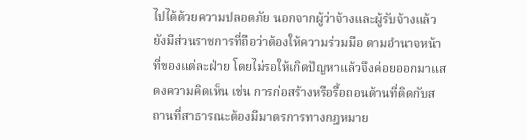ไปได้ด้วยความปลอดภัย นอกจากผู้ว่าจ้างและผู้รับจ้างแล้ว ยังมีส่วนราชการที่ถือว่าต้องให้ความร่วมมือ ตามอำนาจหน้าที่ของแต่ละฝ่าย โดยไม่รอให้เกิดปัญหาแล้วจึงค่อยออกมาแสดงความคิดเห็น เช่น การก่อสร้างหรือรื้อถอนด้านที่ติดกับสถานที่สาธารณะต้องมีมาตรการทางกฎหมาย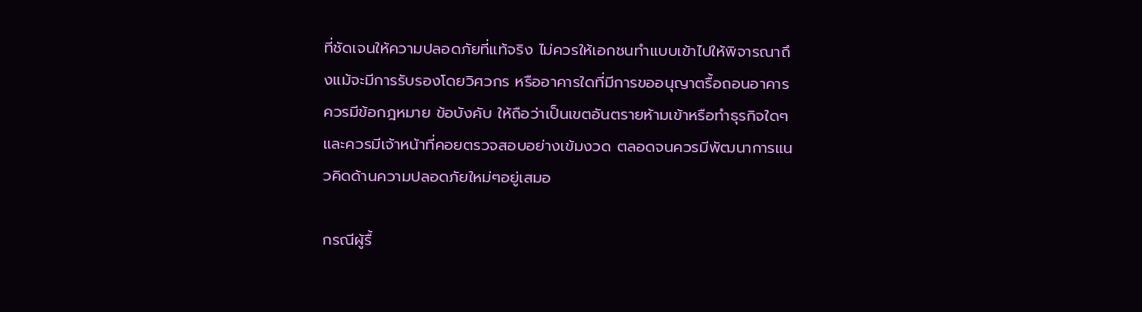ที่ชัดเจนให้ความปลอดภัยที่แท้จริง ไม่ควรให้เอกชนทำแบบเข้าไปให้พิจารณาถึงแม้จะมีการรับรองโดยวิศวกร หรืออาคารใดที่มีการขออนุญาตรื้อถอนอาคารควรมีข้อกฎหมาย ข้อบังคับ ให้ถือว่าเป็นเขตอันตรายห้ามเข้าหรือทำธุรกิจใดๆ และควรมีเจ้าหน้าที่คอยตรวจสอบอย่างเข้มงวด ตลอดจนควรมีพัฒนาการแนวคิดด้านความปลอดภัยใหม่ๆอยู่เสมอ

กรณีผู้รื้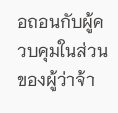อถอนกับผู้ควบคุมในส่วนของผู้ว่าจ้า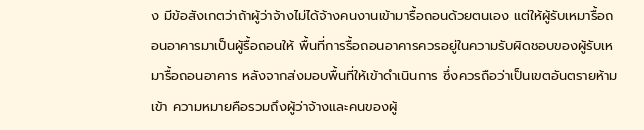ง มีข้อสังเกตว่าถ้าผู้ว่าจ้างไม่ได้จ้างคนงานเข้ามารื้อถอนด้วยตนเอง แต่ให้ผู้รับเหมารื้อถอนอาคารมาเป็นผู้รื้อถอนให้ พื้นที่การรื้อถอนอาคารควรอยู่ในความรับผิดชอบของผู้รับเหมารื้อถอนอาคาร หลังจากส่งมอบพื้นที่ให้เข้าดำเนินการ ซึ่งควรถือว่าเป็นเขตอันตรายห้ามเข้า ความหมายคือรวมถึงผู้ว่าจ้างและคนของผู้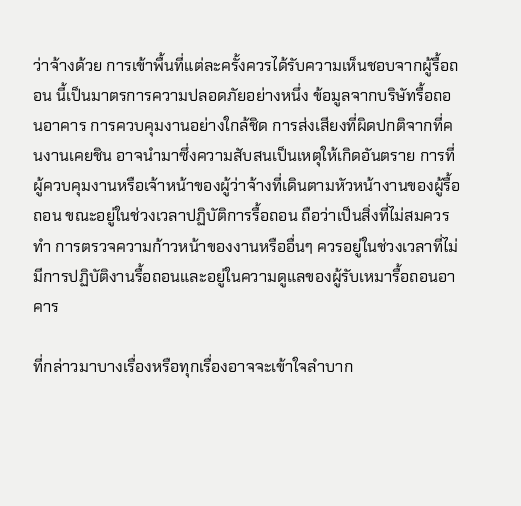ว่าจ้างด้วย การเข้าพื้นที่แต่ละครั้งควรได้รับความเห็นชอบจากผู้รื้อถอน นี้เป็นมาตรการความปลอดภัยอย่างหนึ่ง ข้อมูลจากบริษัทรื้อถอนอาคาร การควบคุมงานอย่างใกล้ชิด การส่งเสียงที่ผิดปกติจากที่คนงานเคยชิน อาจนำมาซึ่งความสับสนเป็นเหตุให้เกิดอันตราย การที่ผู้ควบคุมงานหรือเจ้าหน้าของผู้ว่าจ้างที่เดินตามหัวหน้างานของผู้รื้อถอน ขณะอยู่ในช่วงเวลาปฏิบัติการรื้อถอน ถือว่าเป็นสิ่งที่ไม่สมควรทำ การตรวจความก้าวหน้าของงานหรืออื่นๆ ควรอยู่ในช่วงเวลาที่ไม่มีการปฏิบัติงานรื้อถอนและอยู่ในความดูแลของผู้รับเหมารื้อถอนอาคาร

ที่กล่าวมาบางเรื่องหรือทุกเรื่องอาจจะเข้าใจลำบาก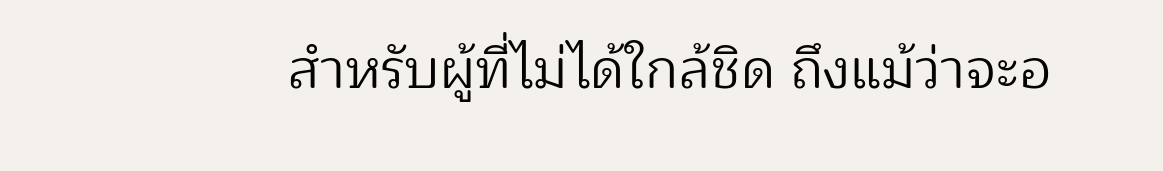สำหรับผู้ที่ไม่ได้ใกล้ชิด ถึงแม้ว่าจะอ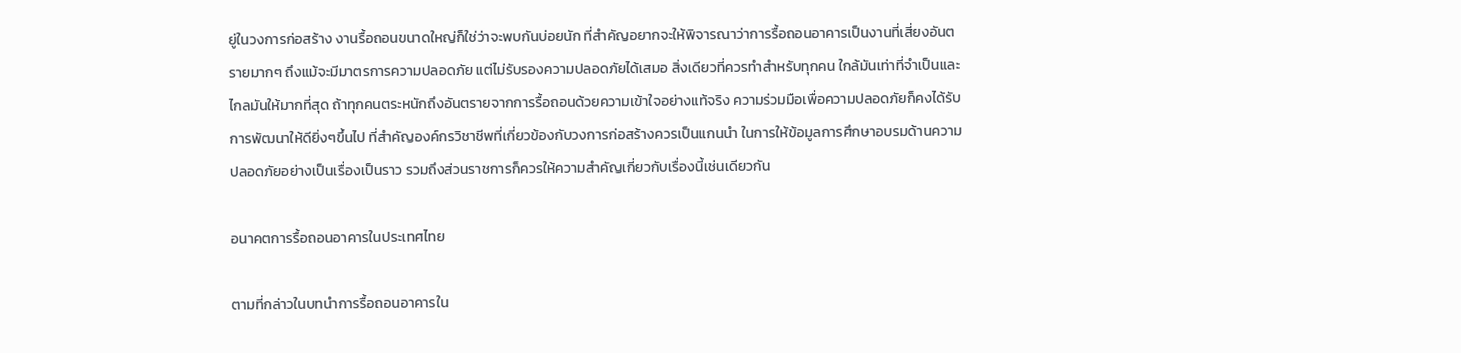ยู่ในวงการก่อสร้าง งานรื้อถอนขนาดใหญ่ก็ใช่ว่าจะพบกันบ่อยนัก ที่สำคัญอยากจะให้พิจารณาว่าการรื้อถอนอาคารเป็นงานที่เสี่ยงอันตรายมากๆ ถึงแม้จะมีมาตรการความปลอดภัย แต่ไม่รับรองความปลอดภัยได้เสมอ สิ่งเดียวที่ควรทำสำหรับทุกคน ใกล้มันเท่าที่จำเป็นและไกลมันให้มากที่สุด ถ้าทุกคนตระหนักถึงอันตรายจากการรื้อถอนด้วยความเข้าใจอย่างแท้จริง ความร่วมมือเพื่อความปลอดภัยก็คงได้รับการพัฒนาให้ดียิ่งๆขึ้นไป ที่สำคัญองค์กรวิชาชีพที่เกี่ยวข้องกับวงการก่อสร้างควรเป็นแกนนำ ในการให้ข้อมูลการศึกษาอบรมด้านความปลอดภัยอย่างเป็นเรื่องเป็นราว รวมถึงส่วนราชการก็ควรให้ความสำคัญเกี่ยวกับเรื่องนี้เช่นเดียวกัน

อนาคตการรื้อถอนอาคารในประเทศไทย

ตามที่กล่าวในบทนำการรื้อถอนอาคารใน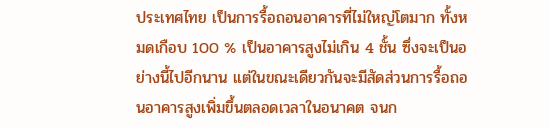ประเทศไทย เป็นการรื้อถอนอาคารที่ไม่ใหญ่โตมาก ทั้งหมดเกือบ 100 % เป็นอาคารสูงไม่เกิน 4 ชั้น ซึ่งจะเป็นอย่างนี้ไปอีกนาน แต่ในขณะเดียวกันจะมีสัดส่วนการรื้อถอนอาคารสูงเพิ่มขึ้นตลอดเวลาในอนาคต จนก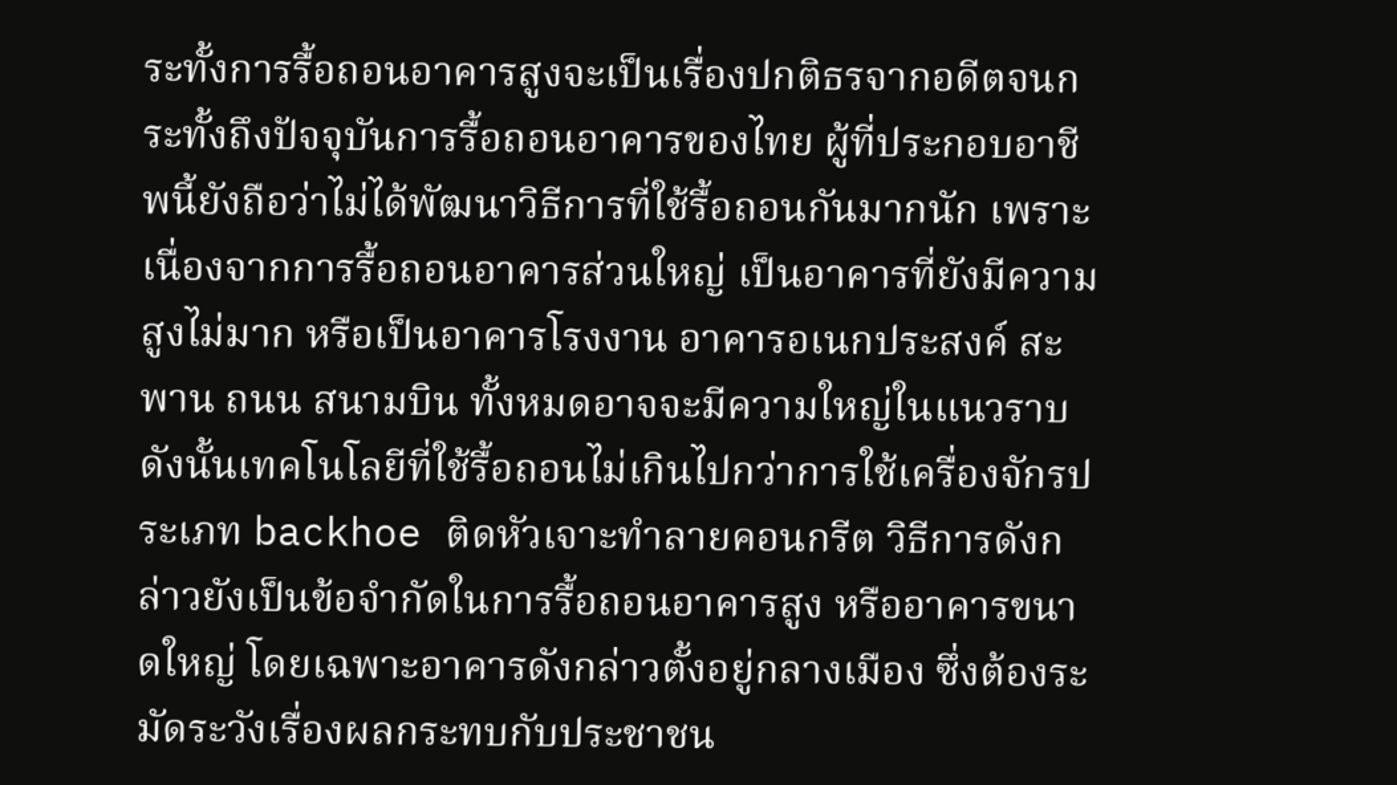ระทั้งการรื้อถอนอาคารสูงจะเป็นเรื่องปกติธรจากอดีตจนกระทั้งถึงปัจจุบันการรื้อถอนอาคารของไทย ผู้ที่ประกอบอาชีพนี้ยังถือว่าไม่ได้พัฒนาวิธีการที่ใช้รื้อถอนกันมากนัก เพราะเนื่องจากการรื้อถอนอาคารส่วนใหญ่ เป็นอาคารที่ยังมีความสูงไม่มาก หรือเป็นอาคารโรงงาน อาคารอเนกประสงค์ สะพาน ถนน สนามบิน ทั้งหมดอาจจะมีความใหญ่ในแนวราบ ดังนั้นเทคโนโลยีที่ใช้รื้อถอนไม่เกินไปกว่าการใช้เครื่องจักรประเภท backhoe ติดหัวเจาะทำลายคอนกรีต วิธีการดังกล่าวยังเป็นข้อจำกัดในการรื้อถอนอาคารสูง หรืออาคารขนาดใหญ่ โดยเฉพาะอาคารดังกล่าวตั้งอยู่กลางเมือง ซึ่งต้องระมัดระวังเรื่องผลกระทบกับประชาชน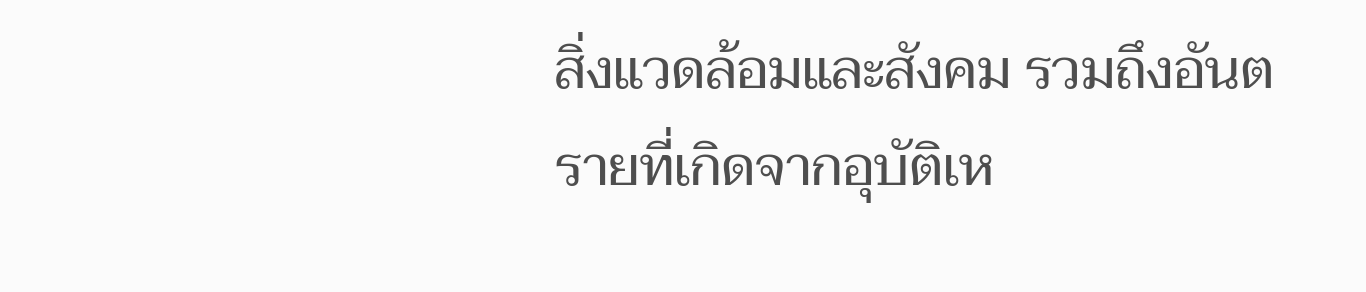สิ่งแวดล้อมและสังคม รวมถึงอันตรายที่เกิดจากอุบัติเห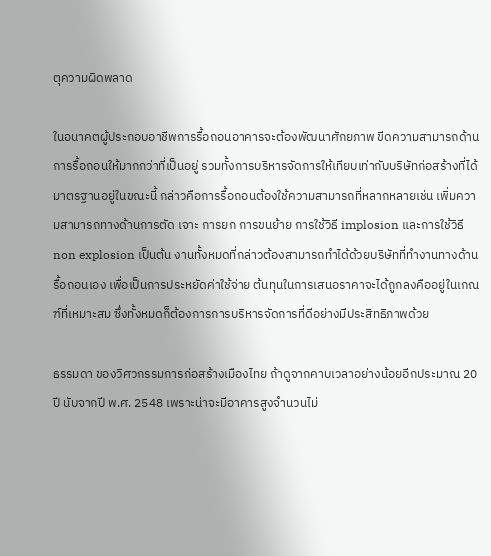ตุความผิดพลาด

ในอนาคตผู้ประกอบอาชีพการรื้อถอนอาคารจะต้องพัฒนาศักยภาพ ขีดความสามารถด้านการรื้อถอนให้มากกว่าที่เป็นอยู่ รวมทั้งการบริหารจัดการให้เทียบเท่ากับบริษัทก่อสร้างที่ได้มาตรฐานอยู่ในขณะนี้ กล่าวคือการรื้อถอนต้องใช้ความสามารถที่หลากหลายเช่น เพิ่มความสามารถทางด้านการตัด เจาะ การยก การขนย้าย การใช้วิธี implosion และการใช้วิธี non explosion เป็นต้น งานทั้งหมดที่กล่าวต้องสามารถทำได้ด้วยบริษัทที่ทำงานทางด้านรื้อถอนเอง เพื่อเป็นการประหยัดค่าใช้จ่าย ต้นทุนในการเสนอราคาจะได้ถูกลงคืออยู่ในเกณฑ์ที่เหมาะสม ซึ่งทั้งหมดก็ต้องการการบริหารจัดการที่ดีอย่างมีประสิทธิภาพด้วย

ธรรมดา ของวิศวกรรมการก่อสร้างเมืองไทย ถ้าดูจากคาบเวลาอย่างน้อยอีกประมาณ 20 ปี นับจากปี พ.ศ. 2548 เพราะน่าจะมีอาคารสูงจำนวนไม่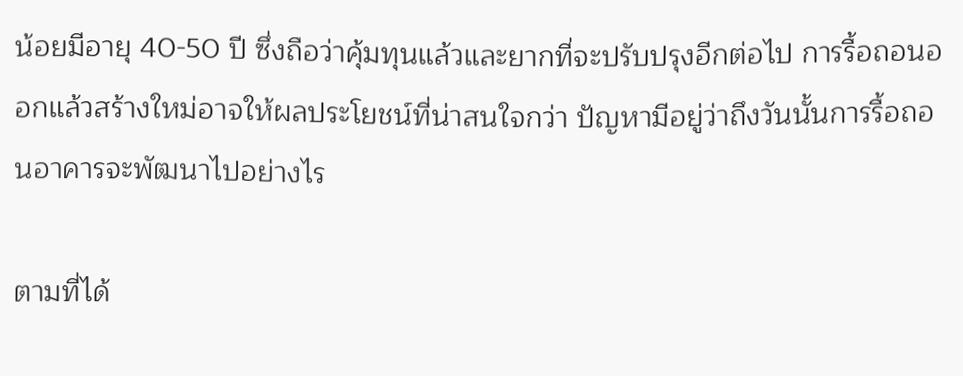น้อยมีอายุ 40-50 ปี ซึ่งถือว่าคุ้มทุนแล้วและยากที่จะปรับปรุงอีกต่อไป การรื้อถอนออกแล้วสร้างใหม่อาจให้ผลประโยชน์ที่น่าสนใจกว่า ปัญหามีอยู่ว่าถึงวันนั้นการรื้อถอนอาคารจะพัฒนาไปอย่างไร

ตามที่ได้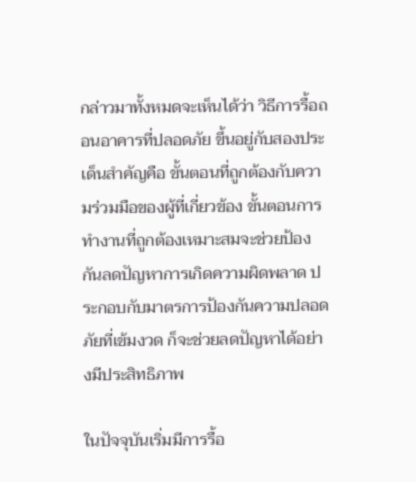กล่าวมาทั้งหมดจะเห็นได้ว่า วิธีการรื้อถอนอาคารที่ปลอดภัย ขึ้นอยู่กับสองประเด็นสำคัญคือ ขั้นตอนที่ถูกต้องกับความร่วมมือของผู้ที่เกี่ยวข้อง ขั้นตอนการทำงานที่ถูกต้องเหมาะสมจะช่วยป้องกันลดปัญหาการเกิดความผิดพลาด ประกอบกับมาตรการป้องกันความปลอดภัยที่เข้มงวด ก็จะช่วยลดปัญหาได้อย่างมีประสิทธิภาพ

ในปัจจุบันเริ่มมีการรื้อ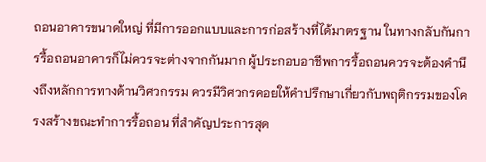ถอนอาคารขนาดใหญ่ ที่มีการออกแบบและการก่อสร้างที่ได้มาตรฐาน ในทางกลับกันการรื้อถอนอาคารก็ไม่ควรจะต่างจากกันมาก ผู้ประกอบอาชีพการรื้อถอนควรจะต้องคำนึงถึงหลักการทางด้านวิศวกรรม ควรมีวิศวกรคอยให้คำปรึกษาเกี่ยวกับพฤติกรรมของโครงสร้างขณะทำการรื้อถอน ที่สำคัญประการสุด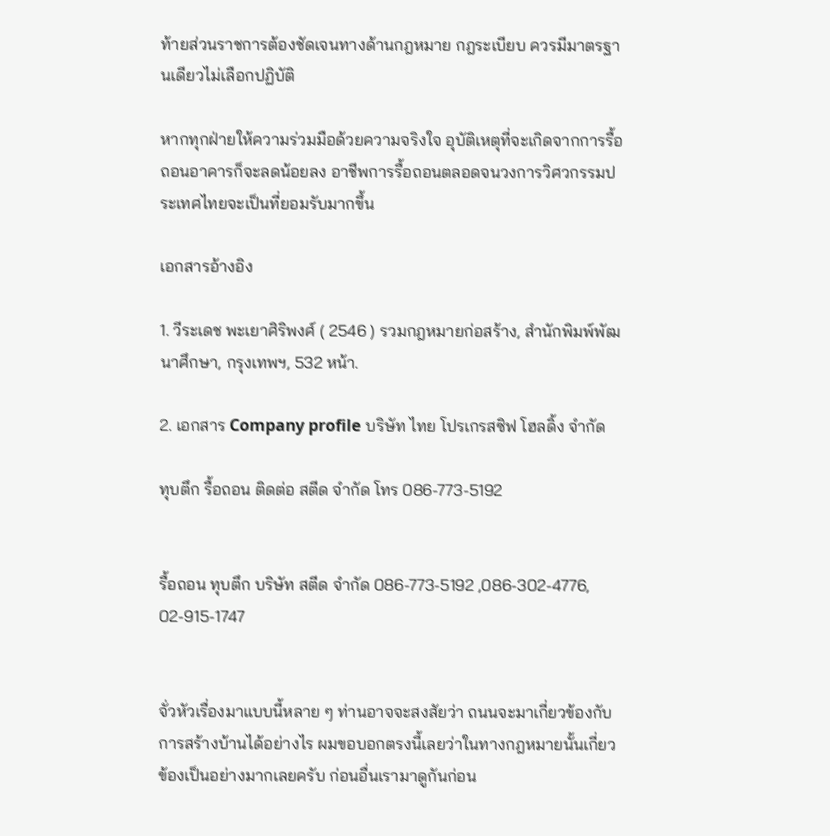ท้ายส่วนราชการต้องชัดเจนทางด้านกฎหมาย กฎระเบียบ ควรมีมาตรฐานเดียวไม่เลือกปฏิบัติ

หากทุกฝ่ายให้ความร่วมมือด้วยความจริงใจ อุบัติเหตุที่จะเกิดจากการรื้อถอนอาคารก็จะลดน้อยลง อาชีพการรื้อถอนตลอดจนวงการวิศวกรรมประเทศไทยจะเป็นที่ยอมรับมากขึ้น

เอกสารอ้างอิง

1. วีระเดช พะเยาศิริพงศ์ ( 2546 ) รวมกฎหมายก่อสร้าง, สำนักพิมพ์พัฒนาศึกษา, กรุงเทพฯ, 532 หน้า.

2. เอกสาร Company profile บริษัท ไทย โปรเกรสซิฟ โฮลดิ้ง จำกัด

ทุบตึก รื้อถอน ติดต่อ สตีด จำกัด โทร 086-773-5192


รื้อถอน ทุบตึก บริษัท สตีด จำกัด 086-773-5192 ,086-302-4776, 02-915-1747


จั่วหัวเรื่องมาแบบนี้หลาย ๆ ท่านอาจจะสงสัยว่า ถนนจะมาเกี่ยวข้องกับการสร้างบ้านได้อย่างไร ผมขอบอกตรงนี้เลยว่าในทางกฎหมายนั้นเกี่ยวข้องเป็นอย่างมากเลยครับ ก่อนอื่นเรามาดูกันก่อน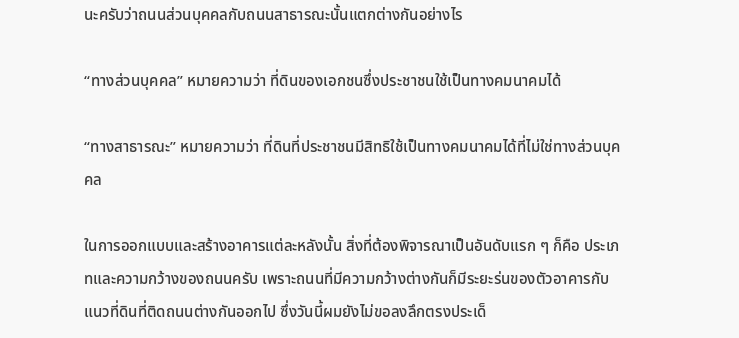นะครับว่าถนนส่วนบุคคลกับถนนสาธารณะนั้นแตกต่างกันอย่างไร

“ทางส่วนบุคคล” หมายความว่า ที่ดินของเอกชนซึ่งประชาชนใช้เป็นทางคมนาคมได้

“ทางสาธารณะ” หมายความว่า ที่ดินที่ประชาชนมีสิทธิใช้เป็นทางคมนาคมได้ที่ไม่ใช่ทางส่วนบุคคล

ในการออกแบบและสร้างอาคารแต่ละหลังนั้น สิ่งที่ต้องพิจารณาเป็นอันดับแรก ๆ ก็คือ ประเภทและความกว้างของถนนครับ เพราะถนนที่มีความกว้างต่างกันก็มีระยะร่นของตัวอาคารกับแนวที่ดินที่ติดถนนต่างกันออกไป ซึ่งวันนี้ผมยังไม่ขอลงลึกตรงประเด็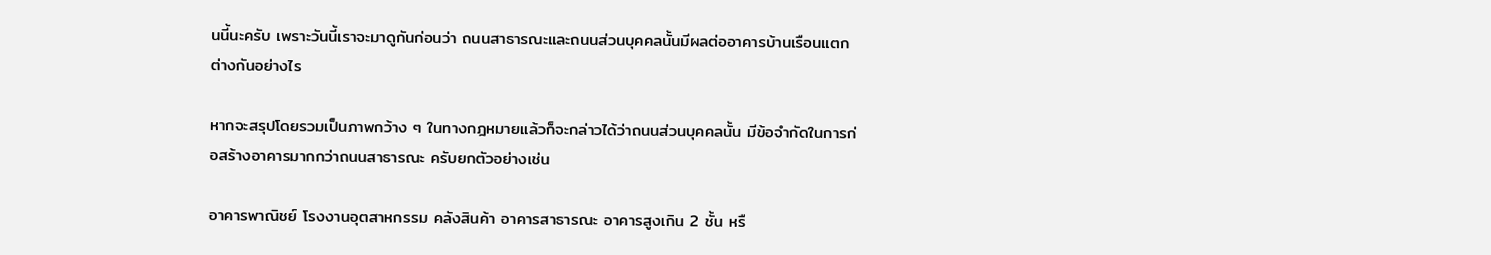นนี้นะครับ เพราะวันนี้เราจะมาดูกันก่อนว่า ถนนสาธารณะและถนนส่วนบุคคลนั้นมีผลต่ออาคารบ้านเรือนแตกต่างกันอย่างไร

หากจะสรุปโดยรวมเป็นภาพกว้าง ๆ ในทางกฎหมายแล้วก็จะกล่าวได้ว่าถนนส่วนบุคคลนั้น มีข้อจำกัดในการก่อสร้างอาคารมากกว่าถนนสาธารณะ ครับยกตัวอย่างเช่น

อาคารพาณิชย์ โรงงานอุตสาหกรรม คลังสินค้า อาคารสาธารณะ อาคารสูงเกิน 2 ชั้น หรื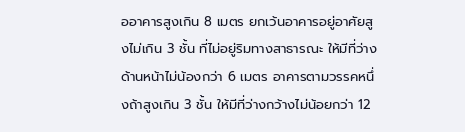ออาคารสูงเกิน 8 เมตร ยกเว้นอาคารอยู่อาศัยสูงไม่เกิน 3 ชั้น ที่ไม่อยู่ริมทางสาธารณะ ให้มีที่ว่างด้านหน้าไม่น้องกว่า 6 เมตร อาคารตามวรรคหนึ่งถ้าสูงเกิน 3 ชั้น ให้มีที่ว่างกว้างไม่น้อยกว่า 12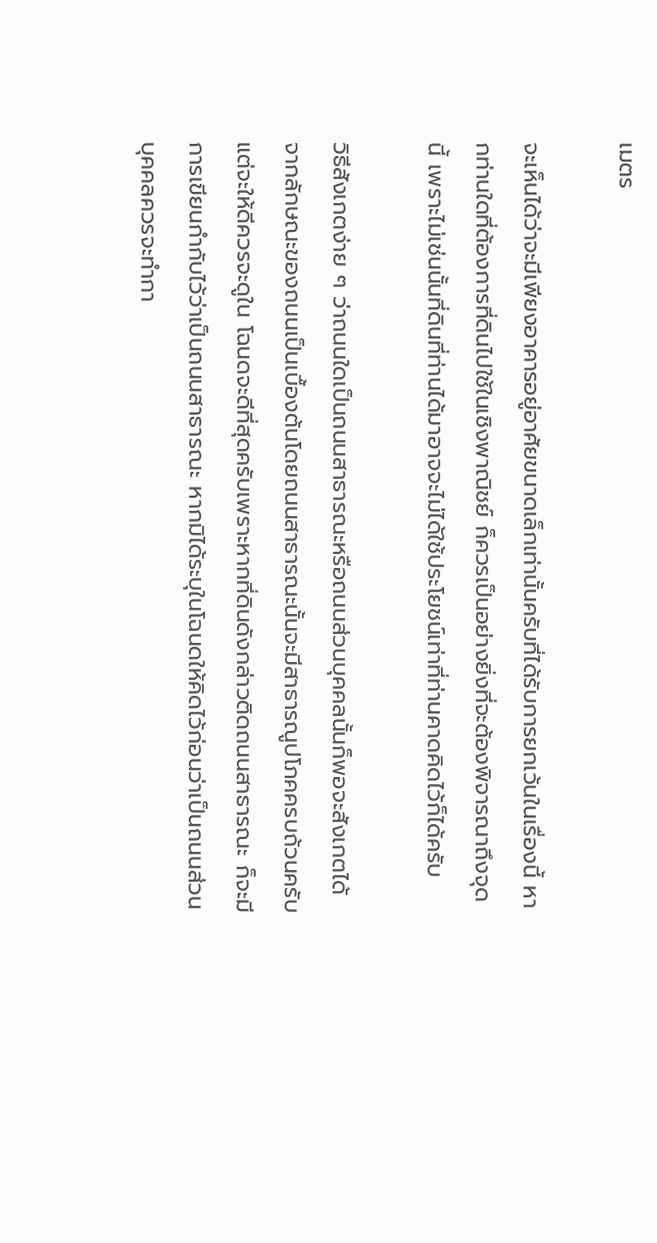เมตร

จะเห็นได้ว่าจะมีเพียงอาคารอยู่อาศัยขนาดเล็กเท่านั้นครับที่ได้รับการยกเว้นในเรื่องนี้ หากท่านใดที่ต้องการที่ดินไปใช้ในเชิงพาณิชย์ ก็ควรเป็นอย่างยิ่งที่จะต้องพิจารณาถึงจุดนี้ เพราะไม่เช่นนั้นที่ดินที่ท่านได้มาอาจจะไม่ได้ใช้ประโยชน์เท่าที่ท่านคาดคิดไว้ก็ได้ครับ

วิธีสังเกตง่าย ๆ ว่าถนนใดเป็นถนนสาธารณะหรือถนนส่วนบุคคลนั้นก็พอจะสังเกตได้จากลักษณะของถนนเป็นเบื้องต้นโดยถนนสาธารณะนั้นจะมีสาธารณูปโภคครบถ้วนครับ แต่จะให้ดีควรจะดูใน โฉนดจะดีที่สุดครับเพราะหากที่ดินดังกล่าวติดถนนสาธารณะ ก็จะมีการเขียนกำกับไว้ว่าเป็นถนนสาธารณะ หากมิได้ระบุในโฉนดให้คิดไว้ก่อนว่าเป็นถนนส่วนบุคคลควรจะทำกา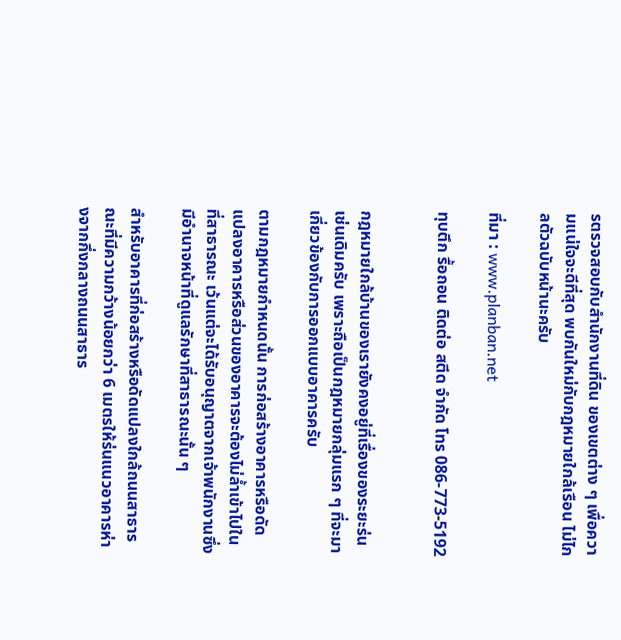รตรวจสอบกับสำนักงานที่ดิน ของเขตต่าง ๆ เพื่อความแน่ใจจะดีที่สุด พบกันใหม่กับกฎหมายใกล้เรือน ไม่ไกลตัวฉบับหน้านะครับ

ที่มา : www.planban.net

ทุบตึก รื้อถอน ติดต่อ สตีด จำกัด โทร 086-773-5192


กฎหมายใกล้บ้านของเรายังคงอยู่ที่เรื่องของระยะร่นเช่นเดิมครับ เพราะถือเป็นกฎหมายกลุ่มแรก ๆ ที่จะมาเกี่ยวข้องกับการออกแบบอาคารครับ

ตามกฎหมายกำหนดนั้น การก่อสร้างอาคารหรือดัดแปลงอาคารหรือส่วนของอาคารจะต้องไม่ล้ำเข้าไปในที่สาธารณะ เว้นแต่จะได้รับอนุญาตจากเจ้าพนักงานซึ่งมีอำนาจหน้าที่ดูแลรักษาที่สาธารณะนั้น ๆ

สำหรับอาคารที่ก่อสร้างหรือดัดแปลงใกล้ถนนสาธารณะที่มีความกว้างน้อยกว่า 6 เมตรให้ร่นแนวอาคารห่างจากกึ่งกลางถนนสาธาร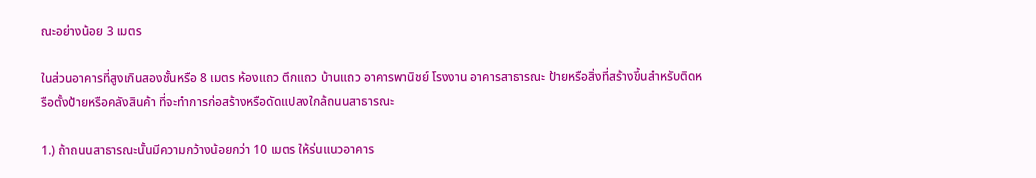ณะอย่างน้อย 3 เมตร

ในส่วนอาคารที่สูงเกินสองชั้นหรือ 8 เมตร ห้องแถว ตึกแถว บ้านแถว อาคารพานิชย์ โรงงาน อาคารสาธารณะ ป้ายหรือสิ่งที่สร้างขึ้นสำหรับติดหรือตั้งป้ายหรือคลังสินค้า ที่จะทำการก่อสร้างหรือดัดแปลงใกล้ถนนสาธารณะ

1.) ถ้าถนนสาธารณะนั้นมีความกว้างน้อยกว่า 10 เมตร ให้ร่นแนวอาคาร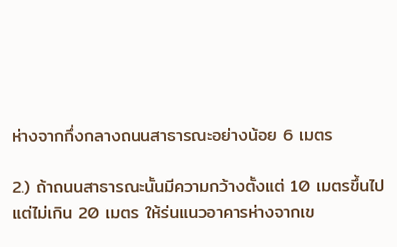ห่างจากกึ่งกลางถนนสาธารณะอย่างน้อย 6 เมตร

2.) ถ้าถนนสาธารณะนั้นมีความกว้างตั้งแต่ 10 เมตรขึ้นไป แต่ไม่เกิน 20 เมตร ให้ร่นแนวอาคารห่างจากเข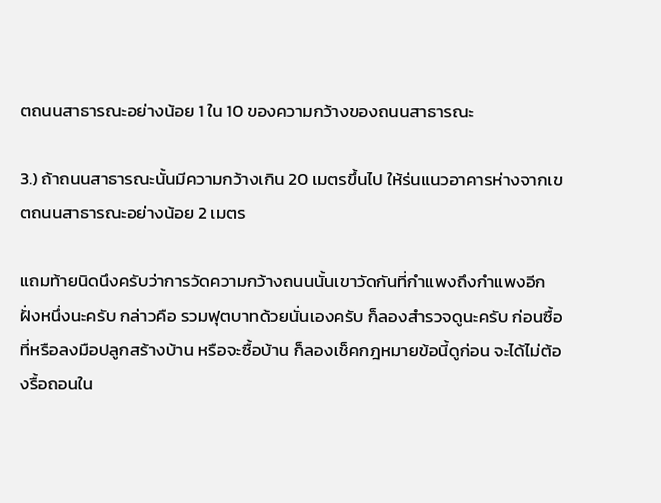ตถนนสาธารณะอย่างน้อย 1 ใน 10 ของความกว้างของถนนสาธารณะ

3.) ถ้าถนนสาธารณะนั้นมีความกว้างเกิน 20 เมตรขึ้นไป ให้ร่นแนวอาคารห่างจากเขตถนนสาธารณะอย่างน้อย 2 เมตร

แถมท้ายนิดนึงครับว่าการวัดความกว้างถนนนั้นเขาวัดกันที่กำแพงถึงกำแพงอีกฝั่งหนึ่งนะครับ กล่าวคือ รวมฟุตบาทด้วยนั่นเองครับ ก็ลองสำรวจดูนะครับ ก่อนซื้อที่หรือลงมือปลูกสร้างบ้าน หรือจะซื้อบ้าน ก็ลองเช็คกฎหมายข้อนี้ดูก่อน จะได้ไม่ต้องรื้อถอนใน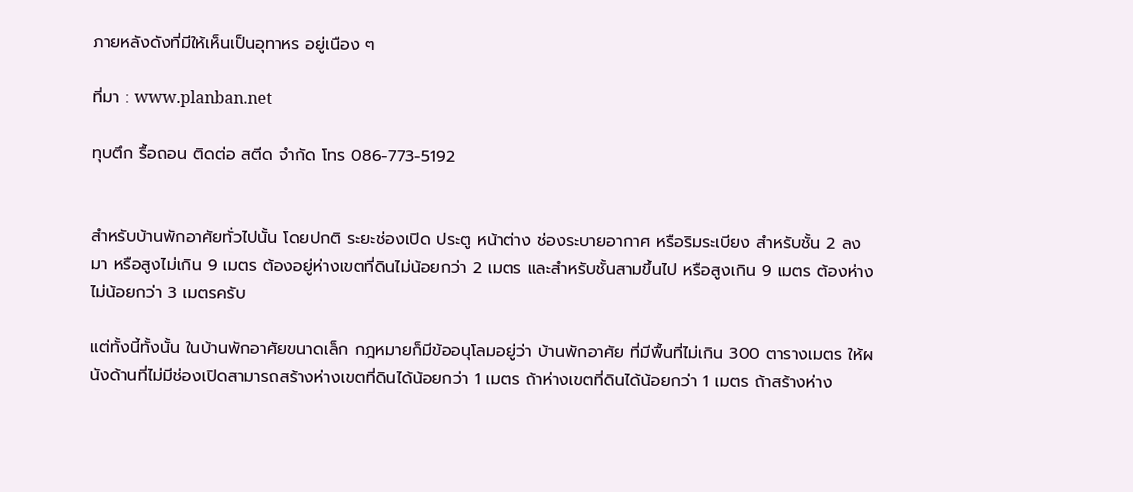ภายหลังดังที่มีให้เห็นเป็นอุทาหร อยู่เนือง ๆ

ที่มา : www.planban.net

ทุบตึก รื้อถอน ติดต่อ สตีด จำกัด โทร 086-773-5192


สำหรับบ้านพักอาศัยทั่วไปนั้น โดยปกติ ระยะช่องเปิด ประตู หน้าต่าง ช่องระบายอากาศ หรือริมระเบียง สำหรับชั้น 2 ลงมา หรือสูงไม่เกิน 9 เมตร ต้องอยู่ห่างเขตที่ดินไม่น้อยกว่า 2 เมตร และสำหรับชั้นสามขึ้นไป หรือสูงเกิน 9 เมตร ต้องห่างไม่น้อยกว่า 3 เมตรครับ

แต่ทั้งนี้ทั้งนั้น ในบ้านพักอาศัยขนาดเล็ก กฎหมายก็มีข้ออนุโลมอยู่ว่า บ้านพักอาศัย ที่มีพื้นที่ไม่เกิน 300 ตารางเมตร ให้ผนังด้านที่ไม่มีช่องเปิดสามารถสร้างห่างเขตที่ดินได้น้อยกว่า 1 เมตร ถ้าห่างเขตที่ดินได้น้อยกว่า 1 เมตร ถ้าสร้างห่าง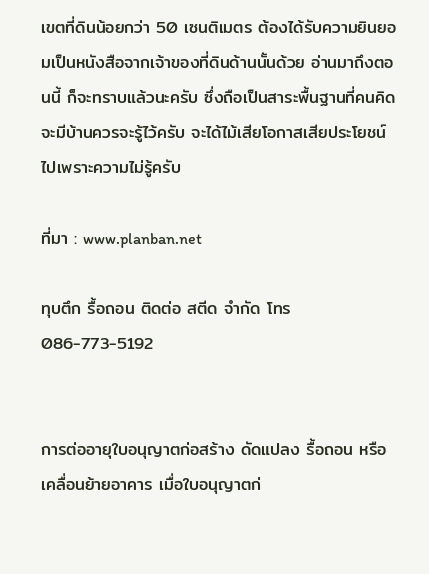เขตที่ดินน้อยกว่า 50 เซนติเมตร ต้องได้รับความยินยอมเป็นหนังสือจากเจ้าของที่ดินด้านนั้นด้วย อ่านมาถึงตอนนี้ ก็จะทราบแล้วนะครับ ซึ่งถือเป็นสาระพื้นฐานที่คนคิดจะมีบ้านควรจะรู้ไว้ครับ จะได้ไม้เสียโอกาสเสียประโยชน์ไปเพราะความไม่รู้ครับ

ที่มา : www.planban.net

ทุบตึก รื้อถอน ติดต่อ สตีด จำกัด โทร 086-773-5192


การต่ออายุใบอนุญาตก่อสร้าง ดัดแปลง รื้อถอน หรือเคลื่อนย้ายอาคาร เมื่อใบอนุญาตก่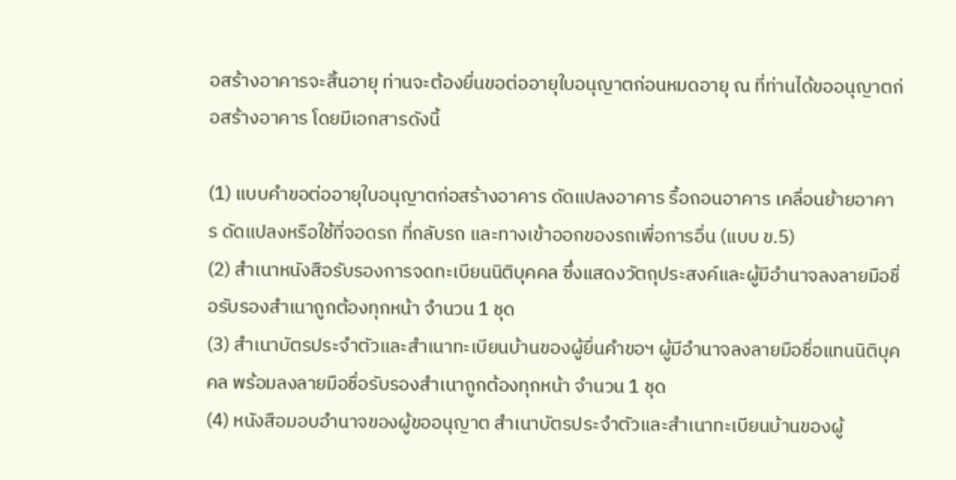อสร้างอาคารจะสิ้นอายุ ท่านจะต้องยื่นขอต่ออายุใบอนุญาตก่อนหมดอายุ ณ ที่ท่านได้ขออนุญาตก่อสร้างอาคาร โดยมีเอกสารดังนี้

(1) แบบคำขอต่ออายุใบอนุญาตก่อสร้างอาคาร ดัดแปลงอาคาร รื้อถอนอาคาร เคลื่อนย้ายอาคาร ดัดแปลงหรือใช้ที่จอดรถ ที่กลับรถ และทางเข้าออกของรถเพื่อการอื่น (แบบ ข.5)
(2) สำเนาหนังสือรับรองการจดทะเบียนนิติบุคคล ซึ่งแสดงวัตถุประสงค์และผู้มีอำนาจลงลายมือชื่อรับรองสำเนาถูกต้องทุกหน้า จำนวน 1 ชุด
(3) สำเนาบัตรประจำตัวและสำเนาทะเบียนบ้านของผู้ยื่นคำขอฯ ผู้มีอำนาจลงลายมือชื่อแทนนิติบุคคล พร้อมลงลายมือชื่อรับรองสำเนาถูกต้องทุกหน้า จำนวน 1 ชุด
(4) หนังสือมอบอำนาจของผู้ขออนุญาต สำเนาบัตรประจำตัวและสำเนาทะเบียนบ้านของผู้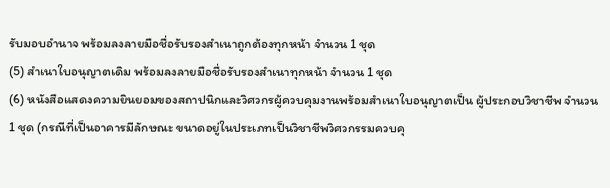รับมอบอำนาจ พร้อมลงลายมือชื่อรับรองสำเนาถูกต้องทุกหน้า จำนวน 1 ชุด
(5) สำเนาใบอนุญาตเดิม พร้อมลงลายมือชื่อรับรองสำเนาทุกหน้า จำนวน 1 ชุด
(6) หนังสือแสดงความยินยอมของสถาปนิกและวิศวกรผู้ควบคุมงานพร้อมสำเนาใบอนุญาตเป็น ผู้ประกอบวิชาชีพ จำนวน 1 ชุด (กรณีที่เป็นอาคารมีลักษณะ ขนาดอยู่ในประเภทเป็นวิชาชีพวิศวกรรมควบคุ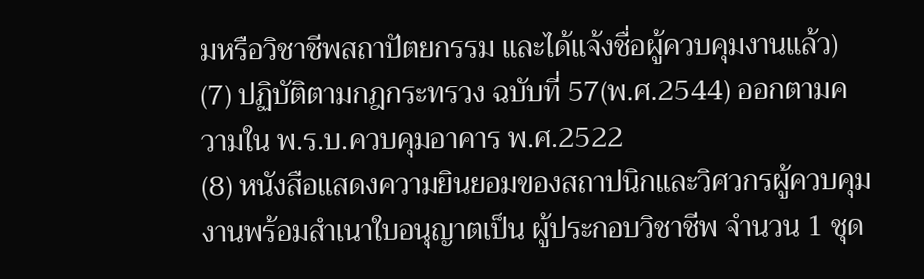มหรือวิชาชีพสถาปัตยกรรม และได้แจ้งชื่อผู้ควบคุมงานแล้ว)
(7) ปฏิบัติตามกฎกระทรวง ฉบับที่ 57(พ.ศ.2544) ออกตามความใน พ.ร.บ.ควบคุมอาคาร พ.ศ.2522
(8) หนังสือแสดงความยินยอมของสถาปนิกและวิศวกรผู้ควบคุมงานพร้อมสำเนาใบอนุญาตเป็น ผู้ประกอบวิชาชีพ จำนวน 1 ชุด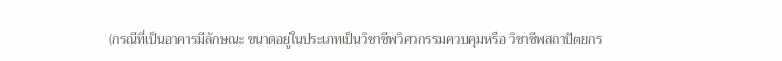(กรณีที่เป็นอาคารมีลักษณะ ขนาดอยู่ในประเภทเป็นวิชาชีพวิศวกรรมควบคุมหรือ วิชาชีพสถาปัตยกร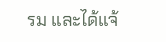รม และได้แจ้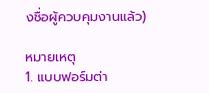งชื่อผู้ควบคุมงานแล้ว)

หมายเหตุ
1. แบบฟอร์มต่า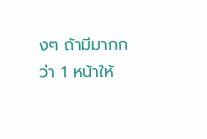งๆ ถ้ามีมากกว่า 1 หน้าให้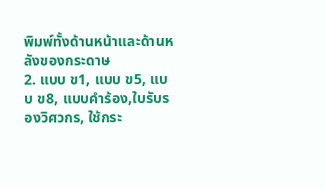พิมพ์ทั้งด้านหน้าและด้านหลังของกระดาษ
2. แบบ ข1, แบบ ข5, แบบ ข8, แบบคำร้อง,ใบรับรองวิศวกร, ใช้กระ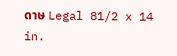ดาษ Legal 81/2 x 14 in.